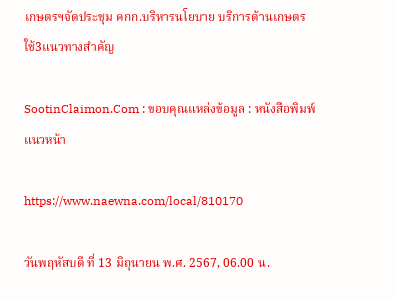เกษตรฯจัดประชุม คกก.บริหารนโยบาย บริการด้านเกษตร ใช้3แนวทางสำคัญ

SootinClaimon.Com : ขอบคุณแหล่งข้อมูล : หนังสือพิมพ์แนวหน้า

https://www.naewna.com/local/810170

วันพฤหัสบดี ที่ 13 มิถุนายน พ.ศ. 2567, 06.00 น.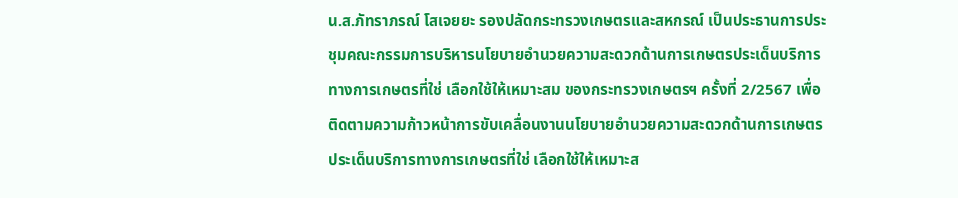น.ส.ภัทราภรณ์ โสเจยยะ รองปลัดกระทรวงเกษตรและสหกรณ์ เป็นประธานการประชุมคณะกรรมการบริหารนโยบายอำนวยความสะดวกด้านการเกษตรประเด็นบริการทางการเกษตรที่ใช่ เลือกใช้ให้เหมาะสม ของกระทรวงเกษตรฯ ครั้งที่ 2/2567 เพื่อติดตามความก้าวหน้าการขับเคลื่อนงานนโยบายอำนวยความสะดวกด้านการเกษตร ประเด็นบริการทางการเกษตรที่ใช่ เลือกใช้ให้เหมาะส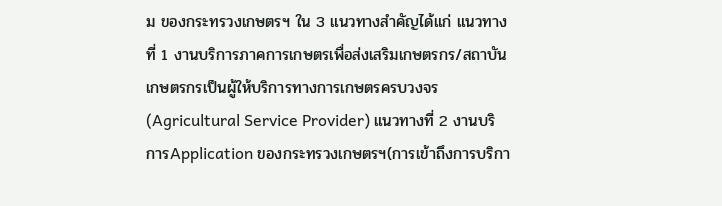ม ของกระทรวงเกษตรฯ ใน 3 แนวทางสำคัญได้แก่ แนวทางที่ 1 งานบริการภาคการเกษตรเพื่อส่งเสริมเกษตรกร/สถาบันเกษตรกรเป็นผู้ให้บริการทางการเกษตรครบวงจร (Agricultural Service Provider) แนวทางที่ 2 งานบริการApplication ของกระทรวงเกษตรฯ(การเข้าถึงการบริกา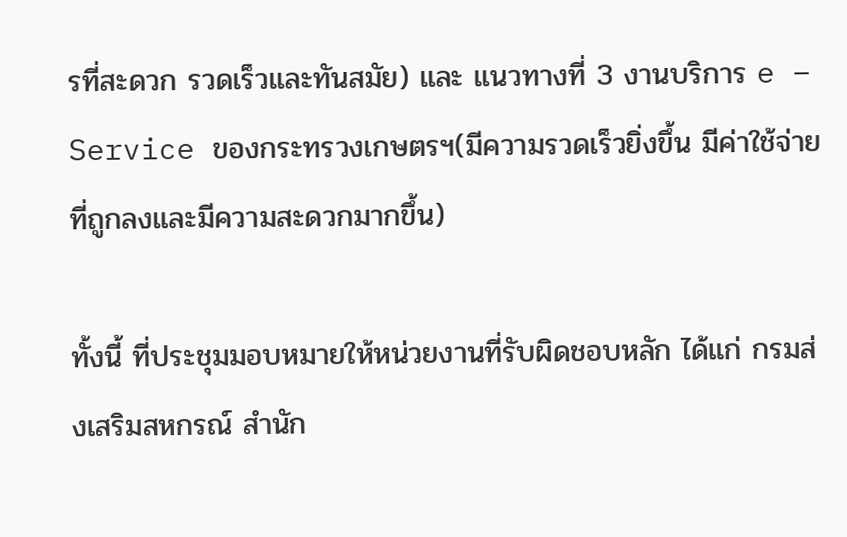รที่สะดวก รวดเร็วและทันสมัย) และ แนวทางที่ 3 งานบริการ e – Service ของกระทรวงเกษตรฯ(มีความรวดเร็วยิ่งขึ้น มีค่าใช้จ่ายที่ถูกลงและมีความสะดวกมากขึ้น)

ทั้งนี้ ที่ประชุมมอบหมายให้หน่วยงานที่รับผิดชอบหลัก ได้แก่ กรมส่งเสริมสหกรณ์ สำนัก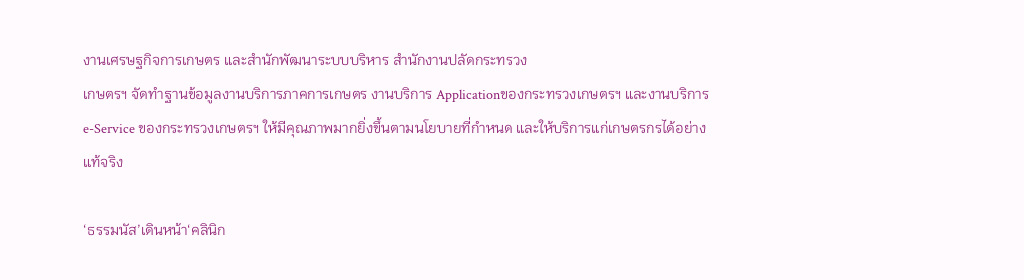งานเศรษฐกิจการเกษตร และสำนักพัฒนาระบบบริหาร สำนักงานปลัดกระทรวง
เกษตรฯ จัดทำฐานข้อมูลงานบริการภาคการเกษตร งานบริการ Applicationของกระทรวงเกษตรฯ และงานบริการe-Service ของกระทรวงเกษตรฯ ให้มีคุณภาพมากยิ่งขึ้นตามนโยบายที่กำหนด และให้บริการแก่เกษตรกรได้อย่างแท้จริง

‘ธรรมนัส’เดินหน้า‘คลินิก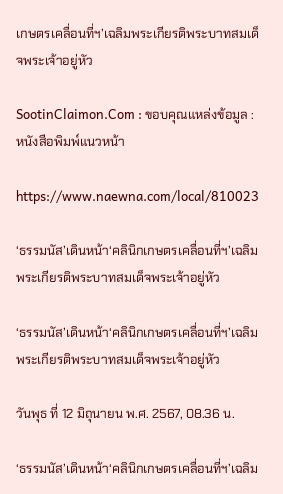เกษตรเคลื่อนที่ฯ’เฉลิมพระเกียรติพระบาทสมเด็จพระเจ้าอยู่หัว

SootinClaimon.Com : ขอบคุณแหล่งข้อมูล : หนังสือพิมพ์แนวหน้า

https://www.naewna.com/local/810023

‘ธรรมนัส’เดินหน้า‘คลินิกเกษตรเคลื่อนที่ฯ’เฉลิมพระเกียรติพระบาทสมเด็จพระเจ้าอยู่หัว

‘ธรรมนัส’เดินหน้า‘คลินิกเกษตรเคลื่อนที่ฯ’เฉลิมพระเกียรติพระบาทสมเด็จพระเจ้าอยู่หัว

วันพุธ ที่ 12 มิถุนายน พ.ศ. 2567, 08.36 น.

‘ธรรมนัส’เดินหน้า‘คลินิกเกษตรเคลื่อนที่ฯ’เฉลิม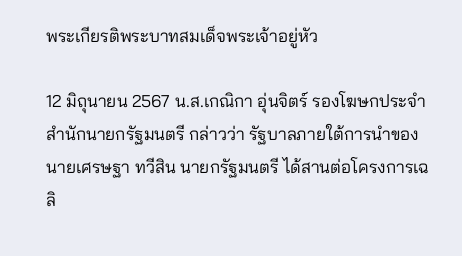พระเกียรติพระบาทสมเด็จพระเจ้าอยู่หัว

12 มิถุนายน 2567 น.ส.เกณิกา อุ่นจิตร์ รองโฆษกประจำสำนักนายกรัฐมนตรี กล่าวว่า รัฐบาลภายใต้การนำของ นายเศรษฐา ทวีสิน นายกรัฐมนตรี ได้สานต่อโครงการเฉลิ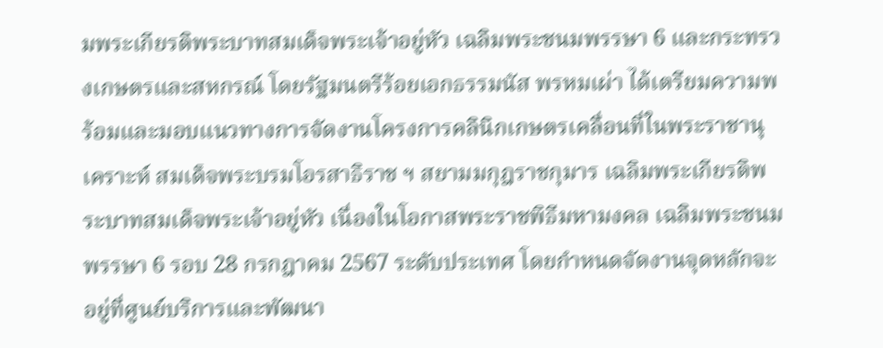มพระเกียรติพระบาทสมเด็จพระเจ้าอยู่หัว เฉลิมพระชนมพรรษา 6 และกระทรวงเกษตรและสหกรณ์ โดยรัฐมนตรีร้อยเอกธรรมนัส พรหมเผ่า ได้เตรียมความพร้อมและมอบแนวทางการจัดงานโครงการคลินิกเกษตรเคลื่อนที่ในพระราชานุเคราะห์ สมเด็จพระบรมโอรสาธิราช ฯ สยามมกุฎราชกุมาร เฉลิมพระเกียรติพระบาทสมเด็จพระเจ้าอยู่หัว เนื่องในโอกาสพระราชพิธีมหามงคล เฉลิมพระชนมพรรษา 6 รอบ 28 กรกฎาคม 2567 ระดับประเทศ โดยกำหนดจัดงานจุดหลักจะอยู่ที่ศูนย์บริการและพัฒนา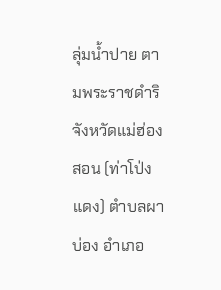ลุ่มน้ำปาย ตามพระราชดำริ จังหวัดแม่ฮ่องสอน (ท่าโป่งแดง) ตำบลผาบ่อง อำเภอ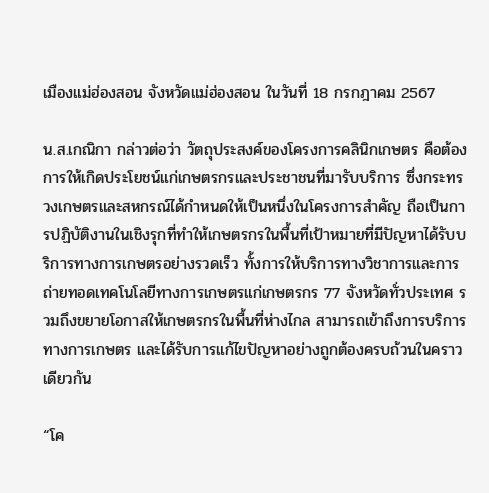เมืองแม่ฮ่องสอน จังหวัดแม่ฮ่องสอน ในวันที่ 18 กรกฎาคม 2567

น.ส.เกณิกา กล่าวต่อว่า วัตถุประสงค์ของโครงการคลินิกเกษตร คือต้องการให้เกิดประโยชน์แก่เกษตรกรและประชาชนที่มารับบริการ ซึ่งกระทรวงเกษตรและสหกรณ์ได้กำหนดให้เป็นหนึ่งในโครงการสำคัญ ถือเป็นการปฏิบัติงานในเชิงรุกที่ทำให้เกษตรกรในพื้นที่เป้าหมายที่มีปัญหาได้รับบริการทางการเกษตรอย่างรวดเร็ว ทั้งการให้บริการทางวิชาการและการถ่ายทอดเทคโนโลยีทางการเกษตรแก่เกษตรกร 77 จังหวัดทั่วประเทศ รวมถึงขยายโอกาสให้เกษตรกรในพื้นที่ห่างไกล สามารถเข้าถึงการบริการทางการเกษตร และได้รับการแก้ไขปัญหาอย่างถูกต้องครบถ้วนในคราวเดียวกัน

“โค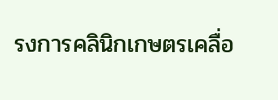รงการคลินิกเกษตรเคลื่อ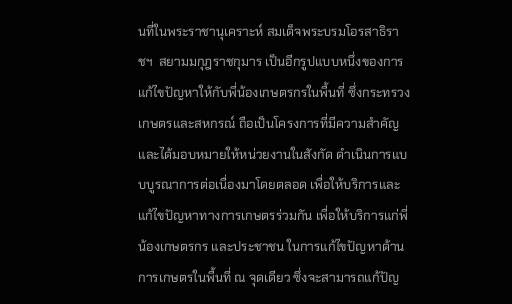นที่ในพระราชานุเคราะห์ สมเด็จพระบรมโอรสาธิราชฯ  สยามมกุฎราชกุมาร เป็นอีกรูปแบบหนึ่งของการแก้ไขปัญหาให้กับพี่น้องเกษตรกรในพื้นที่ ซึ่งกระทรวงเกษตรและสหกรณ์ ถือเป็นโครงการที่มีความสำคัญ และได้มอบหมายให้หน่วยงานในสังกัด ดำเนินการแบบบูรณาการต่อเนื่องมาโดยตลอด เพื่อให้บริการและแก้ไขปัญหาทางการเกษตรร่วมกัน เพื่อให้บริการแก่พี่น้องเกษตรกร และประชาชน ในการแก้ไขปัญหาด้านการเกษตรในพื้นที่ ณ จุดเดียว ซึ่งจะสามารถแก้ปัญ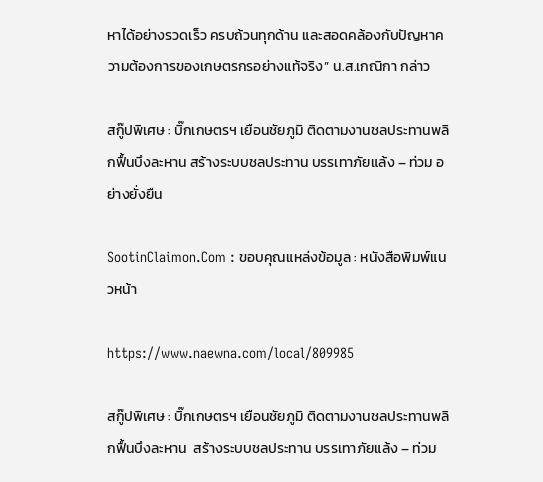หาได้อย่างรวดเร็ว ครบถ้วนทุกด้าน และสอดคล้องกับปัญหาความต้องการของเกษตรกรอย่างแท้จริง” น.ส.เกณิกา กล่าว

สกู๊ปพิเศษ : บิ๊กเกษตรฯ เยือนชัยภูมิ ติดตามงานชลประทานพลิกฟื้นบึงละหาน สร้างระบบชลประทาน บรรเทาภัยแล้ง – ท่วม อย่างยั่งยืน

SootinClaimon.Com : ขอบคุณแหล่งข้อมูล : หนังสือพิมพ์แนวหน้า

https://www.naewna.com/local/809985

สกู๊ปพิเศษ : บิ๊กเกษตรฯ เยือนชัยภูมิ ติดตามงานชลประทานพลิกฟื้นบึงละหาน  สร้างระบบชลประทาน บรรเทาภัยแล้ง – ท่วม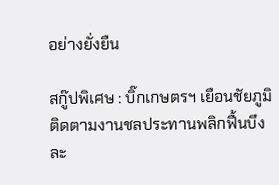อย่างยั่งยืน

สกู๊ปพิเศษ : บิ๊กเกษตรฯ เยือนชัยภูมิ ติดตามงานชลประทานพลิกฟื้นบึงละ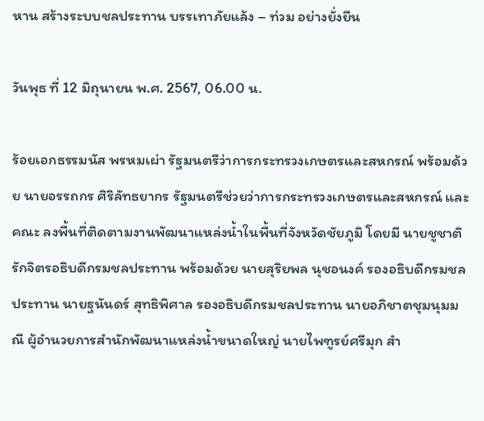หาน สร้างระบบชลประทาน บรรเทาภัยแล้ง – ท่วม อย่างยั่งยืน

วันพุธ ที่ 12 มิถุนายน พ.ศ. 2567, 06.00 น.

ร้อยเอกธรรมนัส พรหมเผ่า รัฐมนตรีว่าการกระทรวงเกษตรและสหกรณ์ พร้อมด้วย นายอรรถกร ศิริลัทธยากร รัฐมนตรีช่วยว่าการกระทรวงเกษตรและสหกรณ์ และคณะ ลงพื้นที่ติดตามงานพัฒนาแหล่งน้ำในพื้นที่จังหวัดชัยภูมิ โดยมี นายชูชาติ รักจิตรอธิบดีกรมชลประทาน พร้อมด้วย นายสุริยพล นุชอนงค์ รองอธิบดีกรมชลประทาน นายฐนันดร์ สุทธิพิศาล รองอธิบดีกรมชลประทาน นายอภิชาตชุมนุมมณี ผู้อำนวยการสำนักพัฒนาแหล่งน้ำขนาดใหญ่ นายไพฑูรย์ศรีมุก สำ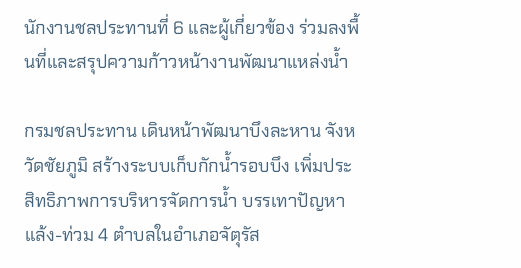นักงานชลประทานที่ 6 และผู้เกี่ยวข้อง ร่วมลงพื้นที่และสรุปความก้าวหน้างานพัฒนาแหล่งน้ำ

กรมชลประทาน เดินหน้าพัฒนาบึงละหาน จังหวัดชัยภูมิ สร้างระบบเก็บกักน้ำรอบบึง เพิ่มประสิทธิภาพการบริหารจัดการน้ำ บรรเทาปัญหาแล้ง-ท่วม 4 ตำบลในอำเภอจัตุรัส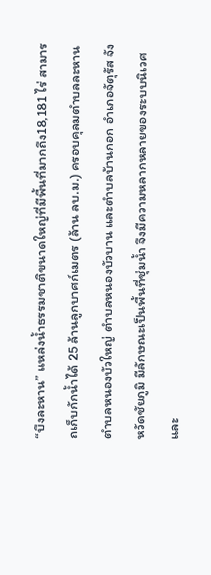“บึงละหาน” แหล่งน้ำธรรมชาติขนาดใหญ่ที่มีพื้นที่มากถึง18,181 ไร่ สามารถเก็บกักน้ำได้ 25 ล้านลูกบาศก์เมตร (ล้าน ลบ.ม.) ครอบคุลมตำบลละหาน ตำบลหนองบัวใหญ่ ตำบลหนองบัวบาน และตำบลบ้านกอก อำเภอจัตุรัส จังหวัดชัยภูมิ มีลักษณะเป็นพื้นที่ชุ่มน้ำ จึงมีความหลากหลายของระบบนิเวศ และ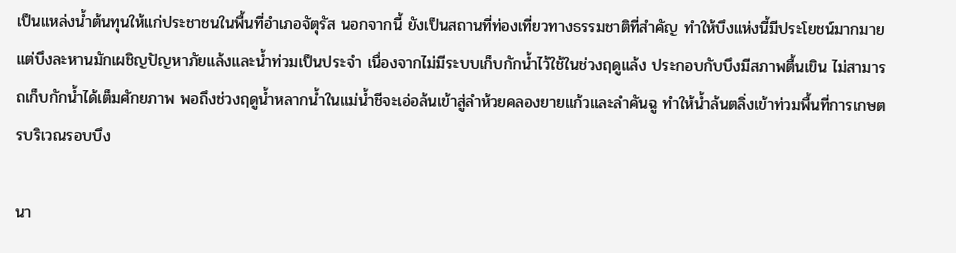เป็นแหล่งน้ำต้นทุนให้แก่ประชาชนในพื้นที่อำเภอจัตุรัส นอกจากนี้ ยังเป็นสถานที่ท่องเที่ยวทางธรรมชาติที่สำคัญ ทำให้บึงแห่งนี้มีประโยชน์มากมาย แต่บึงละหานมักเผชิญปัญหาภัยแล้งและน้ำท่วมเป็นประจำ เนื่องจากไม่มีระบบเก็บกักน้ำไว้ใช้ในช่วงฤดูแล้ง ประกอบกับบึงมีสภาพตื้นเขิน ไม่สามารถเก็บกักน้ำได้เต็มศักยภาพ พอถึงช่วงฤดูน้ำหลากน้ำในแม่น้ำชีจะเอ่อล้นเข้าสู่ลำห้วยคลองยายแก้วและลำคันฉู ทำให้น้ำล้นตลิ่งเข้าท่วมพื้นที่การเกษตรบริเวณรอบบึง

นา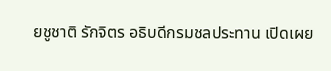ยชูชาติ รักจิตร อธิบดีกรมชลประทาน เปิดเผย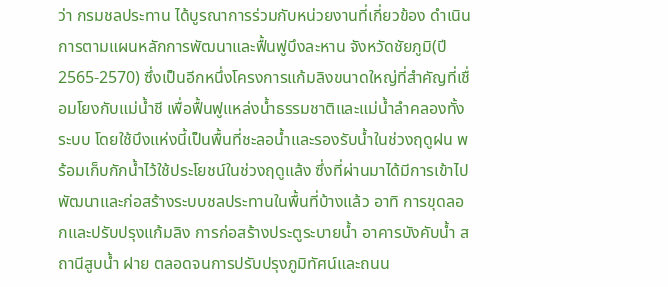ว่า กรมชลประทาน ได้บูรณาการร่วมกับหน่วยงานที่เกี่ยวข้อง ดำเนินการตามแผนหลักการพัฒนาและฟื้นฟูบึงละหาน จังหวัดชัยภูมิ(ปี 2565-2570) ซึ่งเป็นอีกหนึ่งโครงการแก้มลิงขนาดใหญ่ที่สำคัญที่เชื่อมโยงกับแม่น้ำชี เพื่อฟื้นฟูแหล่งน้ำธรรมชาติและแม่น้ำลำคลองทั้งระบบ โดยใช้บึงแห่งนี้เป็นพื้นที่ชะลอน้ำและรองรับน้ำในช่วงฤดูฝน พร้อมเก็บกักน้ำไว้ใช้ประโยชน์ในช่วงฤดูแล้ง ซึ่งที่ผ่านมาได้มีการเข้าไปพัฒนาและก่อสร้างระบบชลประทานในพื้นที่บ้างแล้ว อาทิ การขุดลอกและปรับปรุงแก้มลิง การก่อสร้างประตูระบายน้ำ อาคารบังคับน้ำ สถานีสูบน้ำ ฝาย ตลอดจนการปรับปรุงภูมิทัศน์และถนน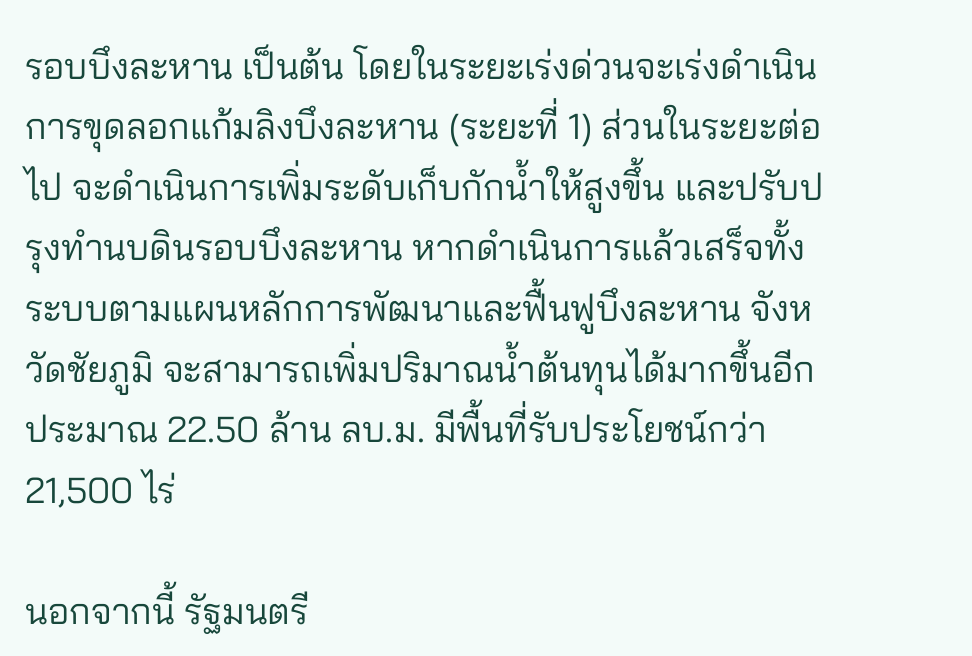รอบบึงละหาน เป็นต้น โดยในระยะเร่งด่วนจะเร่งดำเนินการขุดลอกแก้มลิงบึงละหาน (ระยะที่ 1) ส่วนในระยะต่อไป จะดำเนินการเพิ่มระดับเก็บกักน้ำให้สูงขึ้น และปรับปรุงทำนบดินรอบบึงละหาน หากดำเนินการแล้วเสร็จทั้งระบบตามแผนหลักการพัฒนาและฟื้นฟูบึงละหาน จังหวัดชัยภูมิ จะสามารถเพิ่มปริมาณน้ำต้นทุนได้มากขึ้นอีกประมาณ 22.50 ล้าน ลบ.ม. มีพื้นที่รับประโยชน์กว่า 21,500 ไร่

นอกจากนี้ รัฐมนตรี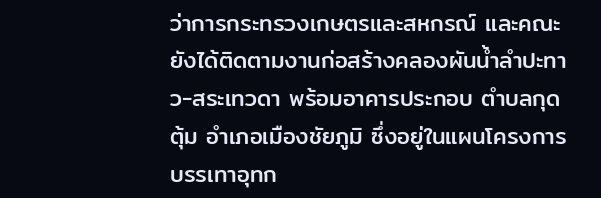ว่าการกระทรวงเกษตรและสหกรณ์ และคณะ ยังได้ติดตามงานก่อสร้างคลองผันน้ำลำปะทาว-สระเทวดา พร้อมอาคารประกอบ ตำบลกุดตุ้ม อำเภอเมืองชัยภูมิ ซึ่งอยู่ในแผนโครงการบรรเทาอุทก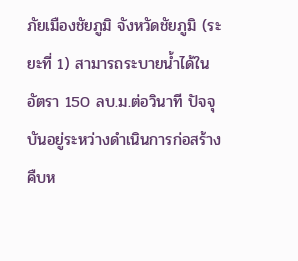ภัยเมืองชัยภูมิ จังหวัดชัยภูมิ (ระยะที่ 1) สามารถระบายน้ำได้ในอัตรา 150 ลบ.ม.ต่อวินาที ปัจจุบันอยู่ระหว่างดำเนินการก่อสร้าง คืบห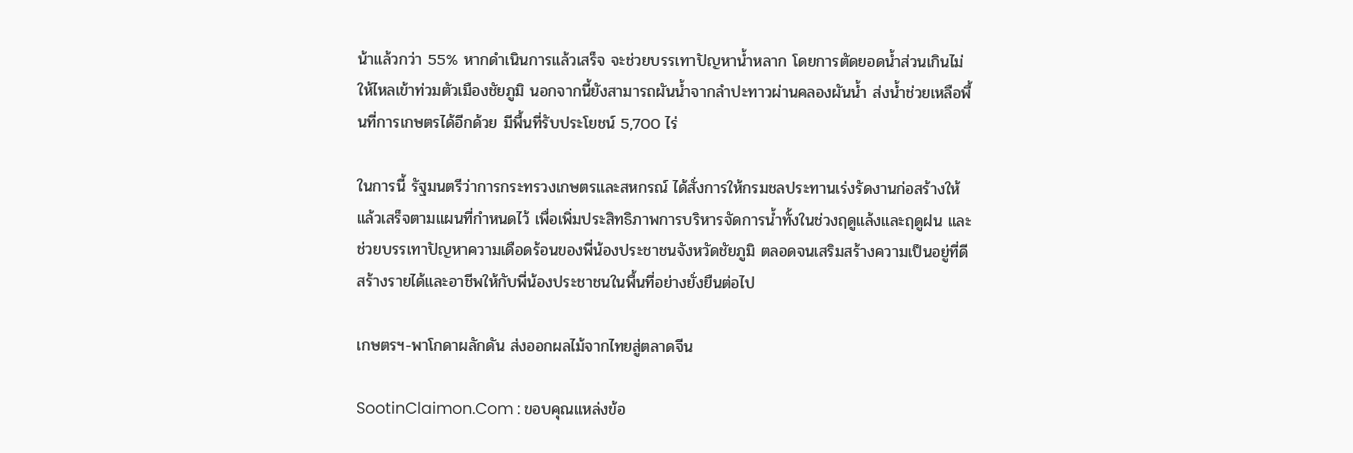น้าแล้วกว่า 55% หากดำเนินการแล้วเสร็จ จะช่วยบรรเทาปัญหาน้ำหลาก โดยการตัดยอดน้ำส่วนเกินไม่ให้ไหลเข้าท่วมตัวเมืองชัยภูมิ นอกจากนี้ยังสามารถผันน้ำจากลำปะทาวผ่านคลองผันน้ำ ส่งน้ำช่วยเหลือพื้นที่การเกษตรได้อีกด้วย มีพื้นที่รับประโยชน์ 5,700 ไร่

ในการนี้ รัฐมนตรีว่าการกระทรวงเกษตรและสหกรณ์ ได้สั่งการให้กรมชลประทานเร่งรัดงานก่อสร้างให้แล้วเสร็จตามแผนที่กำหนดไว้ เพื่อเพิ่มประสิทธิภาพการบริหารจัดการน้ำทั้งในช่วงฤดูแล้งและฤดูฝน และช่วยบรรเทาปัญหาความเดือดร้อนของพี่น้องประชาชนจังหวัดชัยภูมิ ตลอดจนเสริมสร้างความเป็นอยู่ที่ดี สร้างรายได้และอาชีพให้กับพี่น้องประชาชนในพื้นที่อย่างยั่งยืนต่อไป

เกษตรฯ-พาโกดาผลักดัน ส่งออกผลไม้จากไทยสู่ตลาดจีน

SootinClaimon.Com : ขอบคุณแหล่งข้อ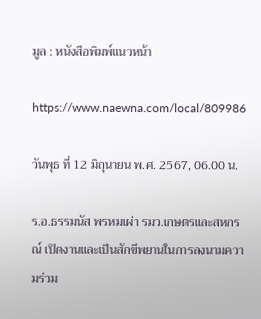มูล : หนังสือพิมพ์แนวหน้า

https://www.naewna.com/local/809986

วันพุธ ที่ 12 มิถุนายน พ.ศ. 2567, 06.00 น.

ร.อ.ธรรมนัส พรหมเผ่า รมว.เกษตรและสหกรณ์ เปิดงานและเป็นสักขีพยานในการลงนามความร่วม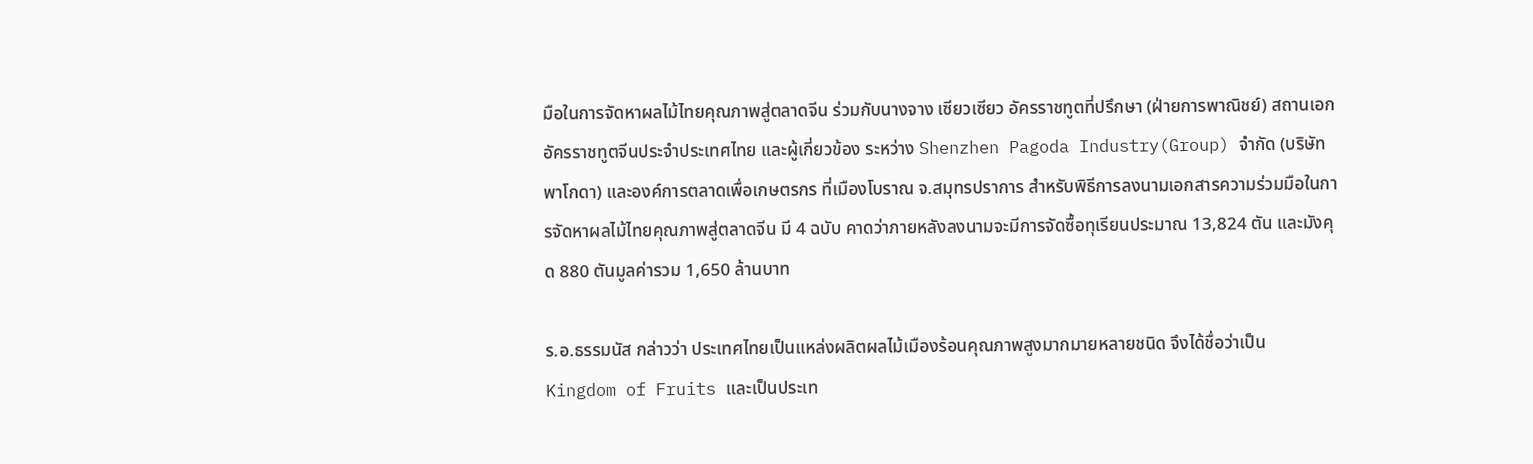มือในการจัดหาผลไม้ไทยคุณภาพสู่ตลาดจีน ร่วมกับนางจาง เซียวเซียว อัครราชทูตที่ปรึกษา (ฝ่ายการพาณิชย์) สถานเอกอัครราชทูตจีนประจำประเทศไทย และผู้เกี่ยวข้อง ระหว่าง Shenzhen Pagoda Industry(Group) จำกัด (บริษัทพาโกดา) และองค์การตลาดเพื่อเกษตรกร ที่เมืองโบราณ จ.สมุทรปราการ สำหรับพิธีการลงนามเอกสารความร่วมมือในการจัดหาผลไม้ไทยคุณภาพสู่ตลาดจีน มี 4 ฉบับ คาดว่าภายหลังลงนามจะมีการจัดซื้อทุเรียนประมาณ 13,824 ตัน และมังคุด 880 ตันมูลค่ารวม 1,650 ล้านบาท

ร.อ.ธรรมนัส กล่าวว่า ประเทศไทยเป็นแหล่งผลิตผลไม้เมืองร้อนคุณภาพสูงมากมายหลายชนิด จึงได้ชื่อว่าเป็น Kingdom of Fruits และเป็นประเท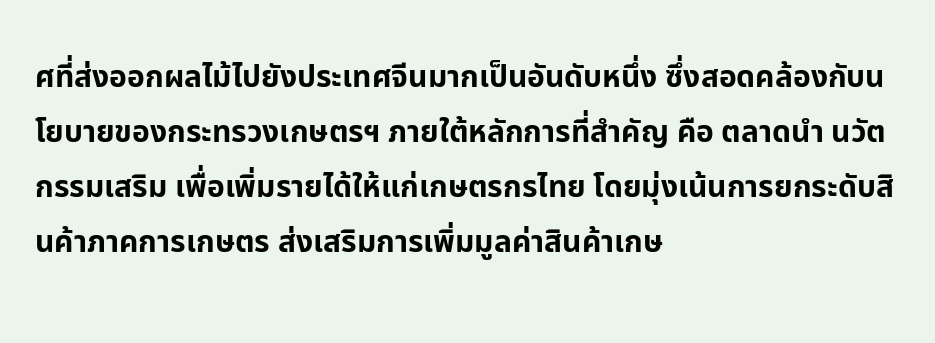ศที่ส่งออกผลไม้ไปยังประเทศจีนมากเป็นอันดับหนึ่ง ซึ่งสอดคล้องกับนโยบายของกระทรวงเกษตรฯ ภายใต้หลักการที่สำคัญ คือ ตลาดนำ นวัตกรรมเสริม เพื่อเพิ่มรายได้ให้แก่เกษตรกรไทย โดยมุ่งเน้นการยกระดับสินค้าภาคการเกษตร ส่งเสริมการเพิ่มมูลค่าสินค้าเกษ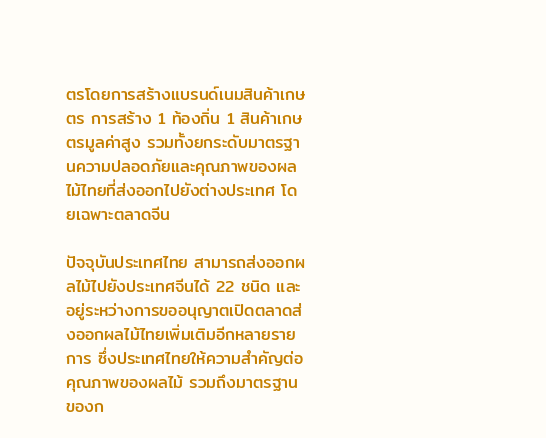ตรโดยการสร้างแบรนด์เนมสินค้าเกษตร การสร้าง 1 ท้องถิ่น 1 สินค้าเกษตรมูลค่าสูง รวมทั้งยกระดับมาตรฐานความปลอดภัยและคุณภาพของผลไม้ไทยที่ส่งออกไปยังต่างประเทศ โดยเฉพาะตลาดจีน

ปัจจุบันประเทศไทย สามารถส่งออกผลไม้ไปยังประเทศจีนได้ 22 ชนิด และอยู่ระหว่างการขออนุญาตเปิดตลาดส่งออกผลไม้ไทยเพิ่มเติมอีกหลายรายการ ซึ่งประเทศไทยให้ความสำคัญต่อคุณภาพของผลไม้ รวมถึงมาตรฐานของก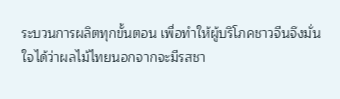ระบวนการผลิตทุกขั้นตอน เพื่อทำให้ผู้บริโภคชาวจีนจึงมั่นใจได้ว่าผลไม้ไทยนอกจากจะมีรสชา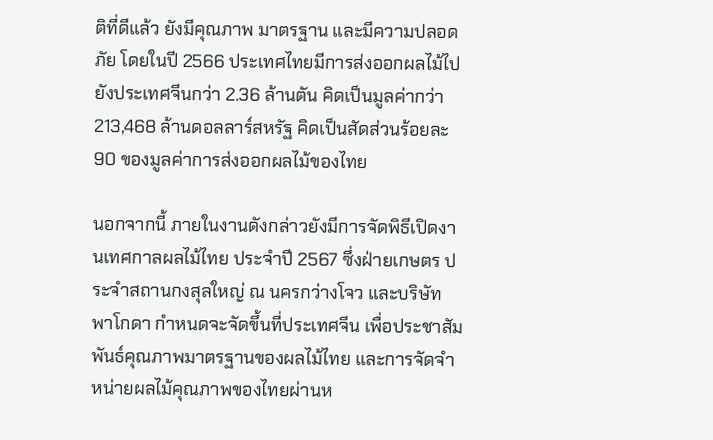ติที่ดีแล้ว ยังมีคุณภาพ มาตรฐาน และมีความปลอดภัย โดยในปี 2566 ประเทศไทยมีการส่งออกผลไม้ไปยังประเทศจีนกว่า 2.36 ล้านตัน คิดเป็นมูลค่ากว่า 213,468 ล้านดอลลาร์สหรัฐ คิดเป็นสัดส่วนร้อยละ 90 ของมูลค่าการส่งออกผลไม้ของไทย

นอกจากนี้ ภายในงานดังกล่าวยังมีการจัดพิธีเปิดงานเทศกาลผลไม้ไทย ประจำปี 2567 ซึ่งฝ่ายเกษตร ประจำสถานกงสุลใหญ่ ณ นครกว่างโจว และบริษัท พาโกดา กำหนดจะจัดขึ้นที่ประเทศจีน เพื่อประชาสัมพันธ์คุณภาพมาตรฐานของผลไม้ไทย และการจัดจำหน่ายผลไม้คุณภาพของไทยผ่านห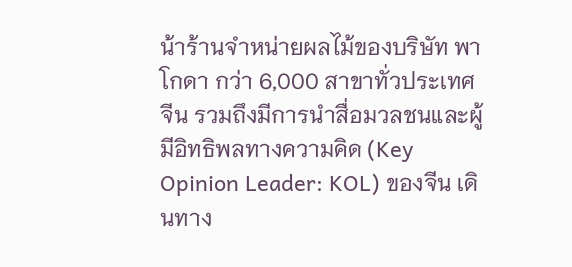น้าร้านจำหน่ายผลไม้ของบริษัท พาโกดา กว่า 6,000 สาขาทั่วประเทศจีน รวมถึงมีการนำสื่อมวลชนและผู้มีอิทธิพลทางความคิด (Key Opinion Leader: KOL) ของจีน เดินทาง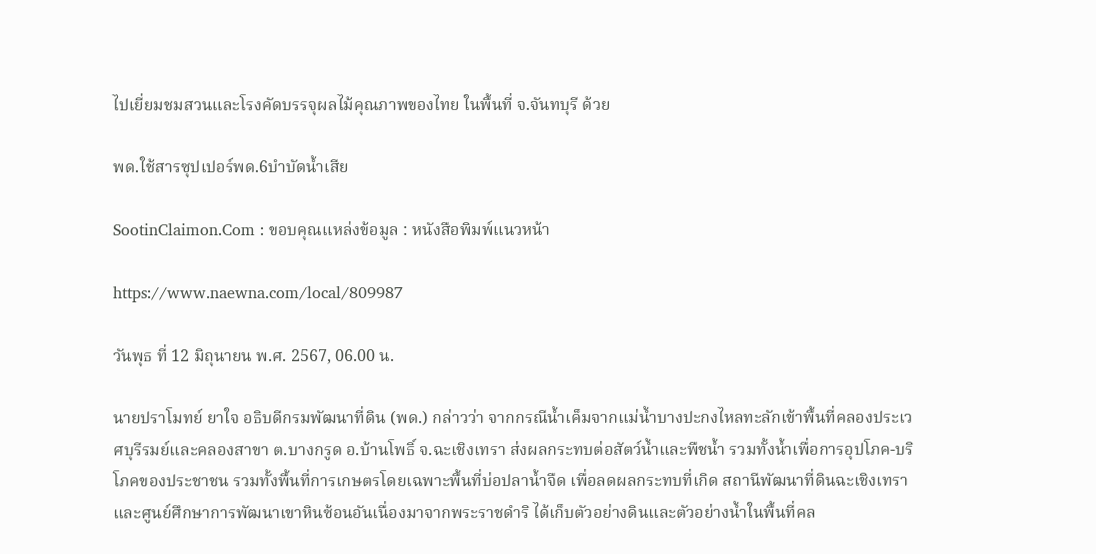ไปเยี่ยมชมสวนและโรงคัดบรรจุผลไม้คุณภาพของไทย ในพื้นที่ จ.จันทบุรี ด้วย

พด.ใช้สารซุปเปอร์พด.6บำบัดน้ำเสีย

SootinClaimon.Com : ขอบคุณแหล่งข้อมูล : หนังสือพิมพ์แนวหน้า

https://www.naewna.com/local/809987

วันพุธ ที่ 12 มิถุนายน พ.ศ. 2567, 06.00 น.

นายปราโมทย์ ยาใจ อธิบดีกรมพัฒนาที่ดิน (พด.) กล่าวว่า จากกรณีน้ำเค็มจากแม่น้ำบางปะกงไหลทะลักเข้าพื้นที่คลองประเวศบุรีรมย์และคลองสาขา ต.บางกรูด อ.บ้านโพธิ์ จ.ฉะเชิงเทรา ส่งผลกระทบต่อสัตว์น้ำและพืชน้ำ รวมทั้งน้ำเพื่อการอุปโภค-บริโภคของประชาชน รวมทั้งพื้นที่การเกษตรโดยเฉพาะพื้นที่บ่อปลาน้ำจืด เพื่อลดผลกระทบที่เกิด สถานีพัฒนาที่ดินฉะเชิงเทรา และศูนย์ศึกษาการพัฒนาเขาหินซ้อนอันเนื่องมาจากพระราชดำริ ได้เก็บตัวอย่างดินและตัวอย่างน้ำในพื้นที่คล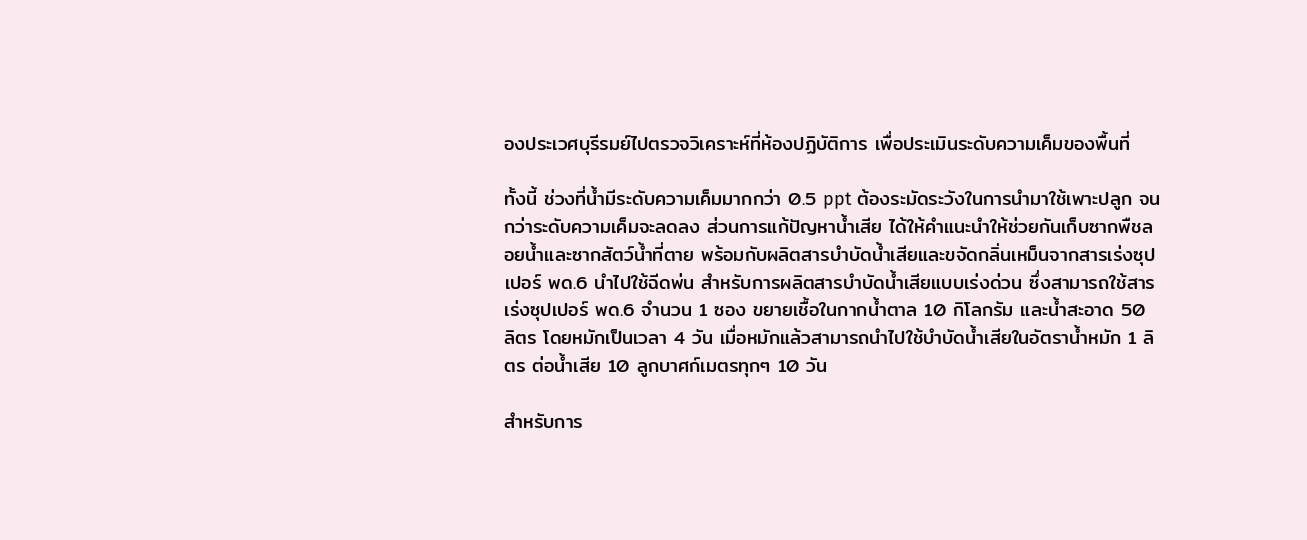องประเวศบุรีรมย์ไปตรวจวิเคราะห์ที่ห้องปฏิบัติการ เพื่อประเมินระดับความเค็มของพื้นที่

ทั้งนี้ ช่วงที่น้ำมีระดับความเค็มมากกว่า 0.5 ppt ต้องระมัดระวังในการนำมาใช้เพาะปลูก จนกว่าระดับความเค็มจะลดลง ส่วนการแก้ปัญหาน้ำเสีย ได้ให้คำแนะนำให้ช่วยกันเก็บซากพืชลอยน้ำและซากสัตว์น้ำที่ตาย พร้อมกับผลิตสารบำบัดน้ำเสียและขจัดกลิ่นเหม็นจากสารเร่งซุปเปอร์ พด.6 นำไปใช้ฉีดพ่น สำหรับการผลิตสารบำบัดน้ำเสียแบบเร่งด่วน ซึ่งสามารถใช้สารเร่งซุปเปอร์ พด.6 จำนวน 1 ซอง ขยายเชื้อในกากน้ำตาล 10 กิโลกรัม และน้ำสะอาด 50 ลิตร โดยหมักเป็นเวลา 4 วัน เมื่อหมักแล้วสามารถนำไปใช้บำบัดน้ำเสียในอัตราน้ำหมัก 1 ลิตร ต่อน้ำเสีย 10 ลูกบาศก์เมตรทุกๆ 10 วัน

สำหรับการ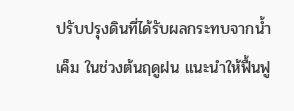ปรับปรุงดินที่ได้รับผลกระทบจากน้ำเค็ม ในช่วงต้นฤดูฝน แนะนำให้ฟื้นฟู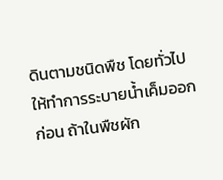ดินตามชนิดพืช โดยทั่วไปให้ทำการระบายน้ำเค็มออกก่อน ถ้าในพืชผัก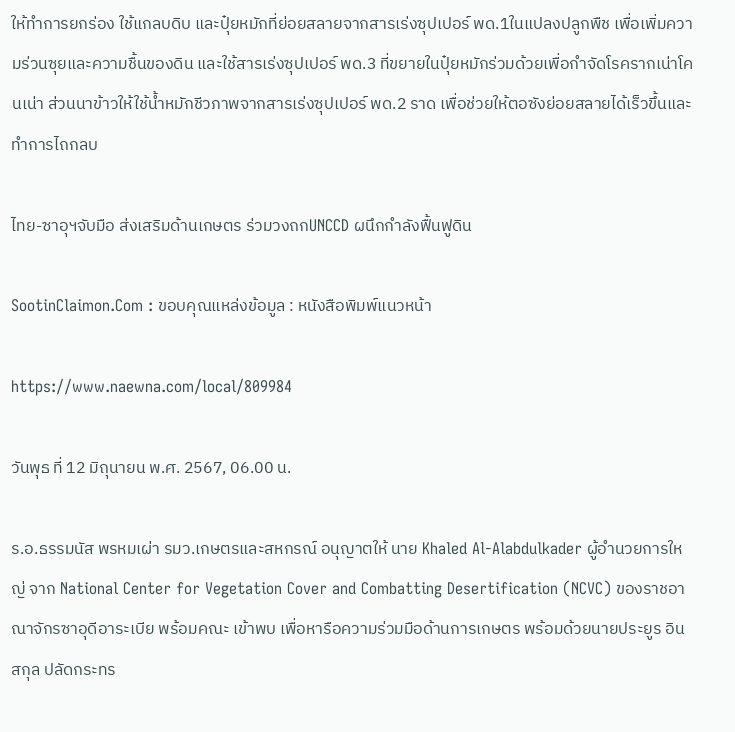ให้ทำการยกร่อง ใช้แกลบดิบ และปุ๋ยหมักที่ย่อยสลายจากสารเร่งซุปเปอร์ พด.1ในแปลงปลูกพืช เพื่อเพิ่มความร่วนซุยและความชื้นของดิน และใช้สารเร่งซุปเปอร์ พด.3 ที่ขยายในปุ๋ยหมักร่วมด้วยเพื่อกำจัดโรครากเน่าโคนเน่า ส่วนนาข้าวให้ใช้น้ำหมักชีวภาพจากสารเร่งซุปเปอร์ พด.2 ราด เพื่อช่วยให้ตอซังย่อยสลายได้เร็วขึ้นและทำการไถกลบ

ไทย-ซาอุฯจับมือ ส่งเสริมด้านเกษตร ร่วมวงถกUNCCD ผนึกกำลังฟื้นฟูดิน

SootinClaimon.Com : ขอบคุณแหล่งข้อมูล : หนังสือพิมพ์แนวหน้า

https://www.naewna.com/local/809984

วันพุธ ที่ 12 มิถุนายน พ.ศ. 2567, 06.00 น.

ร.อ.ธรรมนัส พรหมเผ่า รมว.เกษตรและสหกรณ์ อนุญาตให้ นาย Khaled Al-Alabdulkader ผู้อำนวยการใหญ่ จาก National Center for Vegetation Cover and Combatting Desertification (NCVC) ของราชอาณาจักรซาอุดีอาระเบีย พร้อมคณะ เข้าพบ เพื่อหารือความร่วมมือด้านการเกษตร พร้อมด้วยนายประยูร อินสกุล ปลัดกระทร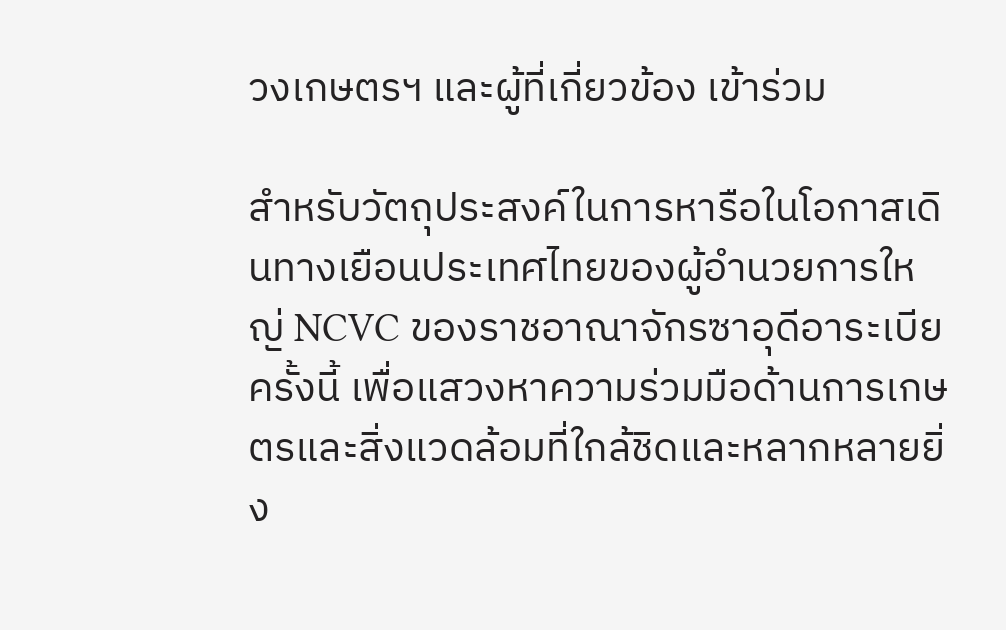วงเกษตรฯ และผู้ที่เกี่ยวข้อง เข้าร่วม

สำหรับวัตถุประสงค์ในการหารือในโอกาสเดินทางเยือนประเทศไทยของผู้อำนวยการใหญ่ NCVC ของราชอาณาจักรซาอุดีอาระเบีย ครั้งนี้ เพื่อแสวงหาความร่วมมือด้านการเกษตรและสิ่งแวดล้อมที่ใกล้ชิดและหลากหลายยิ่ง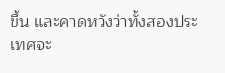ขึ้น และคาดหวังว่าทั้งสองประเทศจะ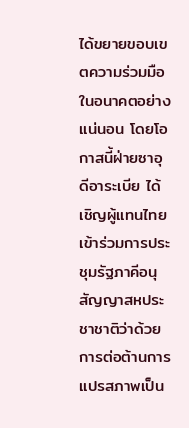ได้ขยายขอบเขตความร่วมมือในอนาคตอย่างแน่นอน โดยโอกาสนี้ฝ่ายซาอุดีอาระเบีย ได้เชิญผู้แทนไทย เข้าร่วมการประชุมรัฐภาคีอนุสัญญาสหประชาชาติว่าด้วยการต่อต้านการแปรสภาพเป็น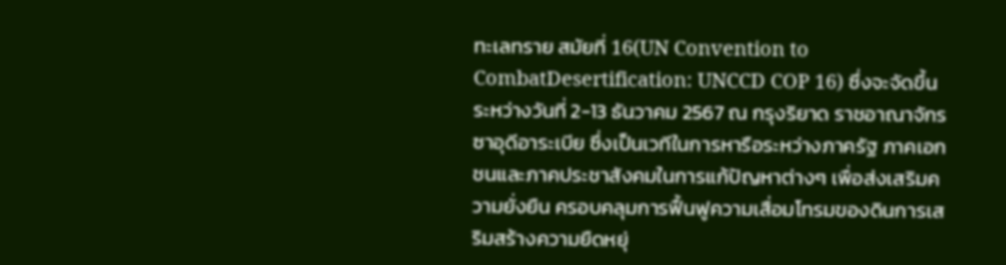ทะเลทราย สมัยที่ 16(UN Convention to CombatDesertification: UNCCD COP 16) ซึ่งจะจัดขึ้นระหว่างวันที่ 2-13 ธันวาคม 2567 ณ กรุงริยาด ราชอาณาจักรซาอุดีอาระเบีย ซึ่งเป็นเวทีในการหารือระหว่างภาครัฐ ภาคเอกชนและภาคประชาสังคมในการแก้ปัญหาต่างๆ เพื่อส่งเสริมความยั่งยืน ครอบคลุมการฟื้นฟูความเสื่อมโทรมของดินการเสริมสร้างความยืดหยุ่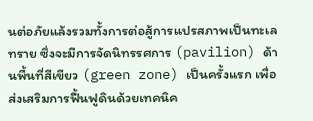นต่อภัยแล้งรวมทั้งการต่อสู้การแปรสภาพเป็นทะเลทราย ซึ่งจะมีการจัดนิทรรศการ (pavilion) ด้านพื้นที่สีเขียว (green zone) เป็นครั้งแรก เพื่อส่งเสริมการฟื้นฟูดินด้วยเทคนิค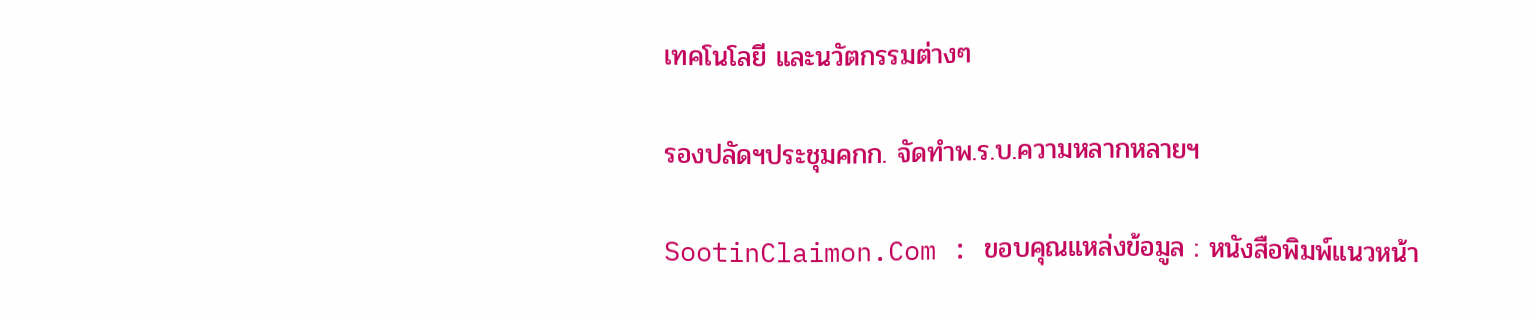เทคโนโลยี และนวัตกรรมต่างๆ

รองปลัดฯประชุมคกก. จัดทำพ.ร.บ.ความหลากหลายฯ

SootinClaimon.Com : ขอบคุณแหล่งข้อมูล : หนังสือพิมพ์แนวหน้า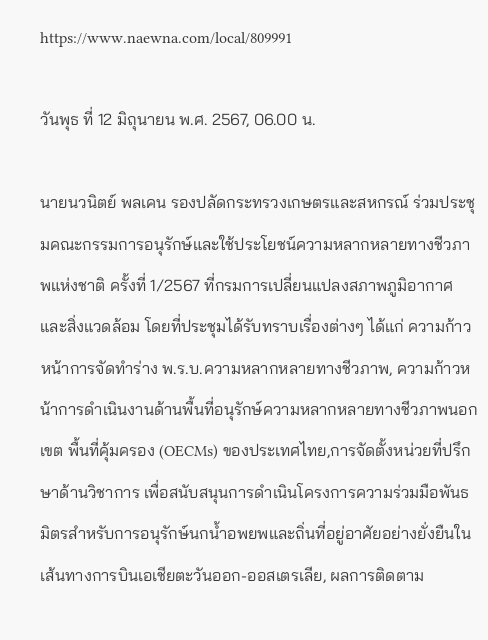https://www.naewna.com/local/809991

วันพุธ ที่ 12 มิถุนายน พ.ศ. 2567, 06.00 น.

นายนวนิตย์ พลเคน รองปลัดกระทรวงเกษตรและสหกรณ์ ร่วมประชุมคณะกรรมการอนุรักษ์และใช้ประโยชน์ความหลากหลายทางชีวภาพแห่งชาติ ครั้งที่ 1/2567 ที่กรมการเปลี่ยนแปลงสภาพภูมิอากาศและสิ่งแวดล้อม โดยที่ประชุมได้รับทราบเรื่องต่างๆ ได้แก่ ความก้าวหน้าการจัดทำร่าง พ.ร.บ.ความหลากหลายทางชีวภาพ, ความก้าวหน้าการดำเนินงานด้านพื้นที่อนุรักษ์ความหลากหลายทางชีวภาพนอกเขต พื้นที่คุ้มครอง (OECMs) ของประเทศไทย,การจัดตั้งหน่วยที่ปรึกษาด้านวิชาการ เพื่อสนับสนุนการดำเนินโครงการความร่วมมือพันธมิตรสำหรับการอนุรักษ์นกน้ำอพยพและถิ่นที่อยู่อาศัยอย่างยั่งยืนในเส้นทางการบินเอเชียตะวันออก-ออสเตรเลีย, ผลการติดตาม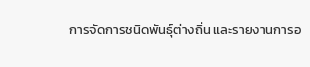การจัดการชนิดพันธุ์ต่างถิ่น และรายงานการอ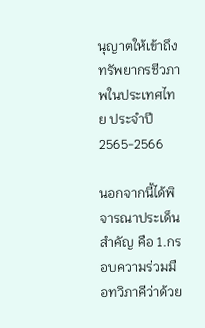นุญาตให้เข้าถึงทรัพยากรชีวภาพในประเทศไทย ประจำปี 2565-2566

นอกจากนี้ได้พิจารณาประเด็นสำคัญ คือ 1.กรอบความร่วมมือทวิภาคีว่าด้วย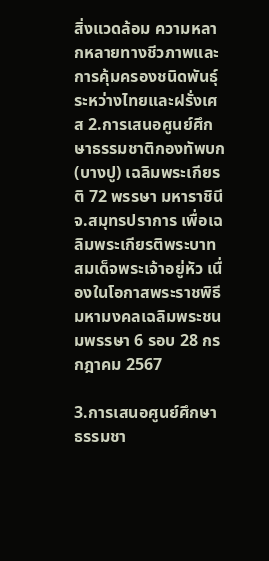สิ่งแวดล้อม ความหลากหลายทางชีวภาพและการคุ้มครองชนิดพันธุ์ ระหว่างไทยและฝรั่งเศส 2.การเสนอศูนย์ศึกษาธรรมชาติกองทัพบก (บางปู) เฉลิมพระเกียรติ 72 พรรษา มหาราชินี จ.สมุทรปราการ เพื่อเฉลิมพระเกียรติพระบาทสมเด็จพระเจ้าอยู่หัว เนื่องในโอกาสพระราชพิธีมหามงคลเฉลิมพระชนมพรรษา 6 รอบ 28 กรกฎาคม 2567

3.การเสนอศูนย์ศึกษาธรรมชา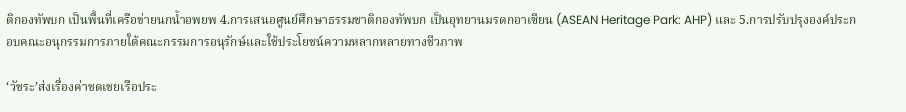ติกองทัพบก เป็นพื้นที่เครือข่ายนกน้ำอพยพ 4.การเสนอศูนย์ศึกษาธรรมชาติกองทัพบก เป็นอุทยานมรดกอาเซียน (ASEAN Heritage Park: AHP) และ 5.การปรับปรุงองค์ประกอบคณะอนุกรรมการภายใต้คณะกรรมการอนุรักษ์และใช้ประโยชน์ความหลากหลายทางชีวภาพ

‘วัชระ’ส่งเรื่องค่าชดเชยเรือประ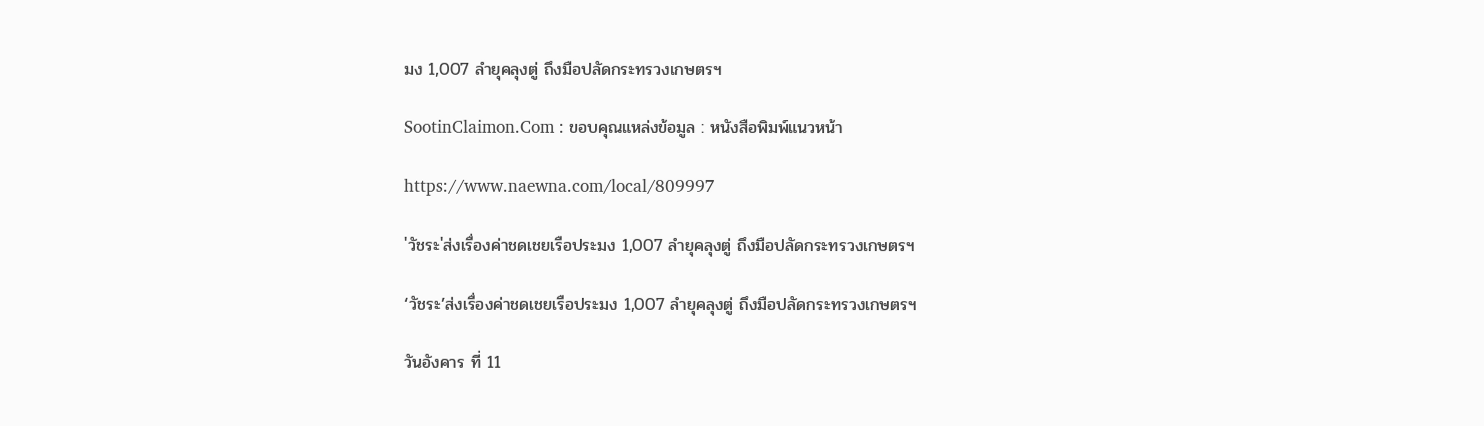มง 1,007 ลำยุคลุงตู่ ถึงมือปลัดกระทรวงเกษตรฯ

SootinClaimon.Com : ขอบคุณแหล่งข้อมูล : หนังสือพิมพ์แนวหน้า

https://www.naewna.com/local/809997

'วัชระ'ส่งเรื่องค่าชดเชยเรือประมง 1,007 ลำยุคลุงตู่ ถึงมือปลัดกระทรวงเกษตรฯ

‘วัชระ’ส่งเรื่องค่าชดเชยเรือประมง 1,007 ลำยุคลุงตู่ ถึงมือปลัดกระทรวงเกษตรฯ

วันอังคาร ที่ 11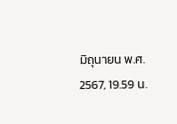มิถุนายน พ.ศ. 2567, 19.59 น.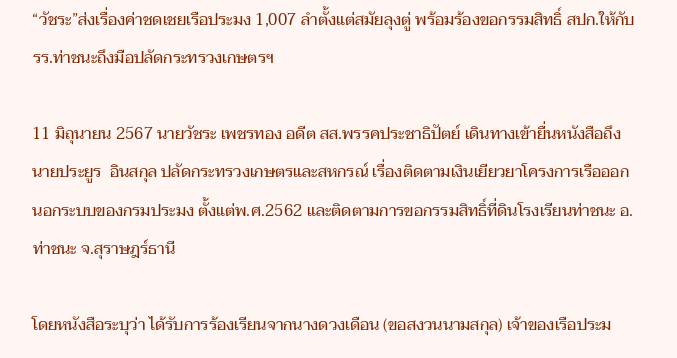“วัชระ”ส่งเรื่องค่าชดเชยเรือประมง 1,007 ลำตั้งแต่สมัยลุงตู่ พร้อมร้องขอกรรมสิทธิ์ สปก.ให้กับรร.ท่าชนะถึงมือปลัดกระทรวงเกษตรฯ

11 มิถุนายน 2567 นายวัชระ เพชรทอง อดีต สส.พรรคประชาธิปัตย์ เดินทางเข้ายื่นหนังสือถึงนายประยูร  อินสกุล ปลัดกระทรวงเกษตรและสหกรณ์ เรื่องติดตามเงินเยียวยาโครงการเรือออกนอกระบบของกรมประมง ตั้งแต่พ.ศ.2562 และติดตามการขอกรรมสิทธิ์ที่ดินโรงเรียนท่าชนะ อ.ท่าชนะ จ.สุราษฎร์ธานี

โดยหนังสือระบุว่า ได้รับการร้องเรียนจากนางดวงเดือน (ขอสงวนนามสกุล) เจ้าของเรือประม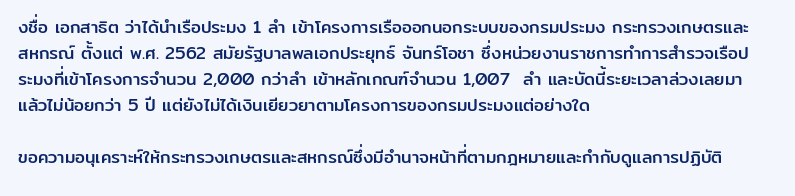งชื่อ เอกสาธิต ว่าได้นำเรือประมง 1 ลำ เข้าโครงการเรือออกนอกระบบของกรมประมง กระทรวงเกษตรและสหกรณ์ ตั้งแต่ พ.ศ. 2562 สมัยรัฐบาลพลเอกประยุทธ์ จันทร์โอชา ซึ่งหน่วยงานราชการทำการสำรวจเรือประมงที่เข้าโครงการจำนวน 2,000 กว่าลำ เข้าหลักเกณฑ์จำนวน 1,007  ลำ และบัดนี้ระยะเวลาล่วงเลยมาแล้วไม่น้อยกว่า 5 ปี แต่ยังไม่ได้เงินเยียวยาตามโครงการของกรมประมงแต่อย่างใด

ขอความอนุเคราะห์ให้กระทรวงเกษตรและสหกรณ์ซึ่งมีอำนาจหน้าที่ตามกฎหมายและกำกับดูแลการปฏิบัติ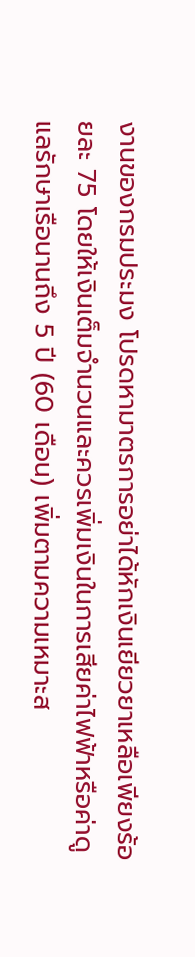งานของกรมประมง โปรดหามาตรการอย่าได้หักเงินเยียวยาเหลือเพียงร้อยละ 75 โดยให้เงินเต็มจำนวนและควรเพิ่มเงินในการเสียค่าไฟฟ้าหรือค่าดูแลรักษาเรือนานถึง 5 ปี (60 เดือน) เพิ่มตามความเหมาะส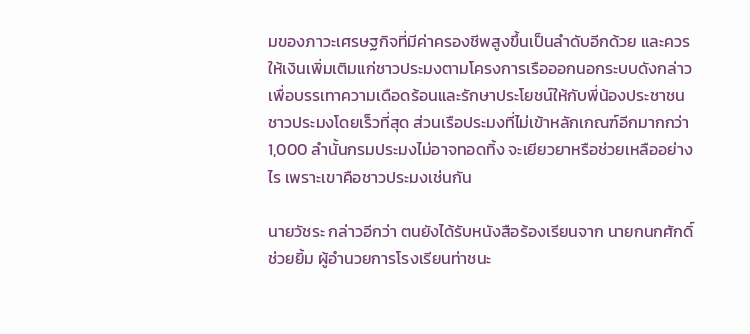มของภาวะเศรษฐกิจที่มีค่าครองชีพสูงขึ้นเป็นลำดับอีกด้วย และควรให้เงินเพิ่มเติมแก่ชาวประมงตามโครงการเรือออกนอกระบบดังกล่าว เพื่อบรรเทาความเดือดร้อนและรักษาประโยชน์ให้กับพี่น้องประชาชนชาวประมงโดยเร็วที่สุด ส่วนเรือประมงที่ไม่เข้าหลักเกณฑ์อีกมากกว่า 1,000 ลำนั้นกรมประมงไม่อาจทอดทิ้ง จะเยียวยาหรือช่วยเหลืออย่างไร เพราะเขาคือชาวประมงเช่นกัน

นายวัชระ กล่าวอีกว่า ตนยังได้รับหนังสือร้องเรียนจาก นายกนกศักดิ์ ช่วยยิ้ม ผู้อำนวยการโรงเรียนท่าชนะ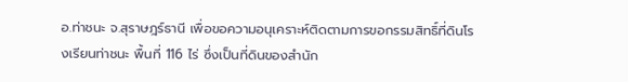อ.ท่าชนะ จ.สุราษฎร์ธานี เพื่อขอความอนุเคราะห์ติดตามการขอกรรมสิทธิ์ที่ดินโรงเรียนท่าชนะ พื้นที่ 116 ไร่ ซึ่งเป็นที่ดินของสำนัก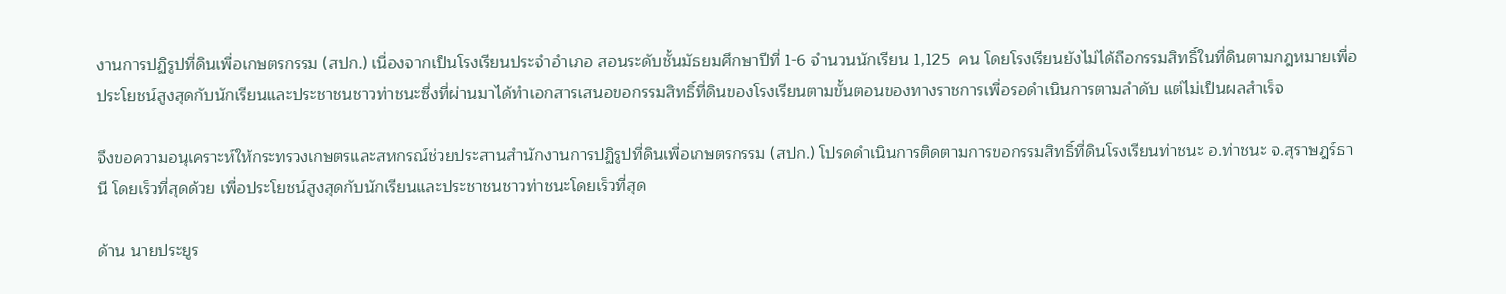งานการปฏิรูปที่ดินเพื่อเกษตรกรรม (สปก.) เนื่องจากเป็นโรงเรียนประจำอำเภอ สอนระดับชั้นมัธยมศึกษาปีที่ 1-6 จำนวนนักเรียน 1,125  คน โดยโรงเรียนยังไม่ได้ถือกรรมสิทธิ์ในที่ดินตามกฎหมายเพื่อประโยชน์สูงสุดกับนักเรียนและประชาชนชาวท่าชนะซึ่งที่ผ่านมาได้ทำเอกสารเสนอขอกรรมสิทธิ์ที่ดินของโรงเรียนตามขั้นตอนของทางราชการเพื่อรอดำเนินการตามลำดับ แต่ไม่เป็นผลสำเร็จ

จึงขอความอนุเคราะห์ให้กระทรวงเกษตรและสหกรณ์ช่วยประสานสำนักงานการปฏิรูปที่ดินเพื่อเกษตรกรรม (สปก.) โปรดดำเนินการติดตามการขอกรรมสิทธิ์ที่ดินโรงเรียนท่าชนะ อ.ท่าชนะ จ.สุราษฎร์ธานี โดยเร็วที่สุดด้วย เพื่อประโยชน์สูงสุดกับนักเรียนและประชาชนชาวท่าชนะโดยเร็วที่สุด

ด้าน นายประยูร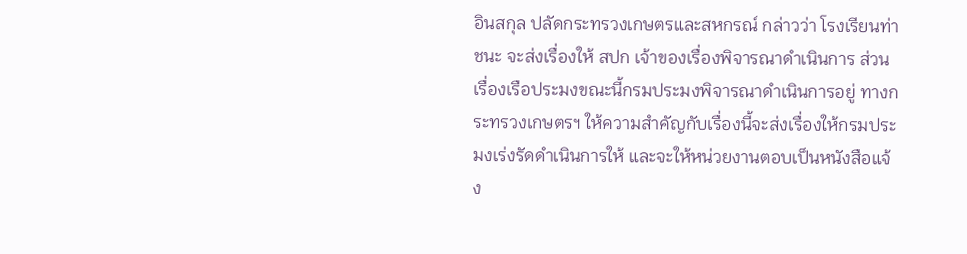อินสกุล ปลัดกระทรวงเกษตรและสหกรณ์ กล่าวว่า โรงเรียนท่าชนะ จะส่งเรื่องให้ สปก เจ้าของเรื่องพิจารณาดำเนินการ ส่วนเรื่องเรือประมงขณะนี้กรมประมงพิจารณาดำเนินการอยู่ ทางกระทรวงเกษตรฯ ให้ความสำคัญกับเรื่องนี้จะส่งเรื่องให้กรมประมงเร่งรัดดำเนินการให้ และจะให้หน่วยงานตอบเป็นหนังสือแจ้ง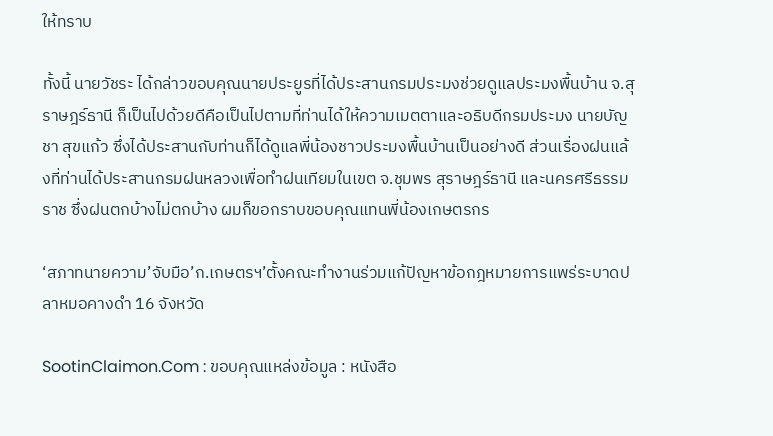ให้ทราบ

ทั้งนี้ นายวัชระ ได้กล่าวขอบคุณนายประยูรที่ได้ประสานกรมประมงช่วยดูแลประมงพื้นบ้าน จ.สุราษฎร์ธานี ก็เป็นไปด้วยดีคือเป็นไปตามที่ท่านได้ให้ความเมตตาและอธิบดีกรมประมง นายบัญชา สุขแก้ว ซึ่งได้ประสานกับท่านก็ได้ดูแลพี่น้องชาวประมงพื้นบ้านเป็นอย่างดี ส่วนเรื่องฝนแล้งที่ท่านได้ประสานกรมฝนหลวงเพื่อทำฝนเทียมในเขต จ.ชุมพร สุราษฎร์ธานี และนครศรีธรรมราช ซึ่งฝนตกบ้างไม่ตกบ้าง ผมก็ขอกราบขอบคุณแทนพี่น้องเกษตรกร

‘สภาทนายความ’จับมือ’ก.เกษตรฯ’ตั้งคณะทำงานร่วมแก้ปัญหาข้อกฎหมายการแพร่ระบาดปลาหมอคางดำ 16 จังหวัด

SootinClaimon.Com : ขอบคุณแหล่งข้อมูล : หนังสือ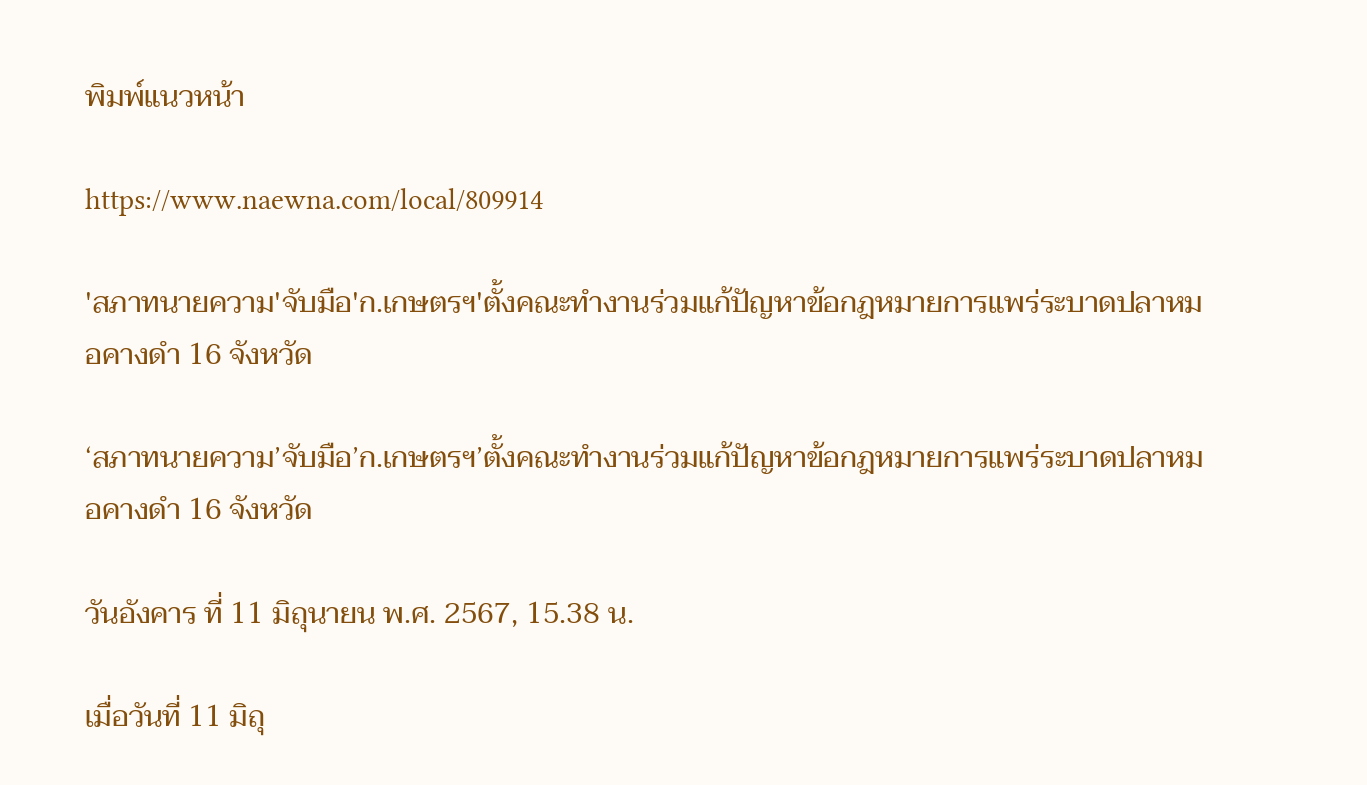พิมพ์แนวหน้า

https://www.naewna.com/local/809914

'สภาทนายความ'จับมือ'ก.เกษตรฯ'ตั้งคณะทำงานร่วมแก้ปัญหาข้อกฎหมายการแพร่ระบาดปลาหมอคางดำ 16 จังหวัด

‘สภาทนายความ’จับมือ’ก.เกษตรฯ’ตั้งคณะทำงานร่วมแก้ปัญหาข้อกฎหมายการแพร่ระบาดปลาหมอคางดำ 16 จังหวัด

วันอังคาร ที่ 11 มิถุนายน พ.ศ. 2567, 15.38 น.

เมื่อวันที่ 11 มิถุ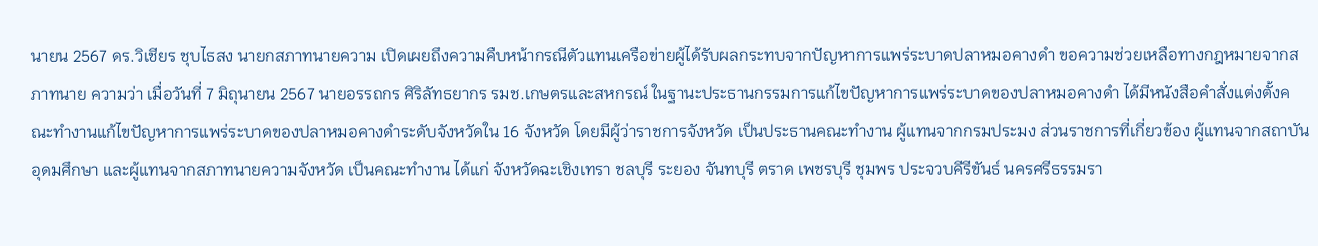นายน 2567 ดร.วิเชียร ชุบไธสง นายกสภาทนายความ เปิดเผยถึงความคืบหน้ากรณีตัวแทนเครือข่ายผู้ได้รับผลกระทบจากปัญหาการแพร่ระบาดปลาหมอคางดำ ขอความช่วยเหลือทางกฎหมายจากสภาทนาย ความว่า เมื่อวันที่ 7 มิถุนายน 2567 นายอรรถกร ศิริลัทธยากร รมช.เกษตรและสหกรณ์ ในฐานะประธานกรรมการแก้ไขปัญหาการแพร่ระบาดของปลาหมอคางดำ ได้มีหนังสือคำสั่งแต่งตั้งคณะทำงานแก้ไขปัญหาการแพร่ระบาดของปลาหมอคางดำระดับจังหวัดใน 16 จังหวัด โดยมีผู้ว่าราชการจังหวัด เป็นประธานคณะทำงาน ผู้แทนจากกรมประมง ส่วนราชการที่เกี่ยวข้อง ผู้แทนจากสถาบันอุดมศึกษา และผู้แทนจากสภาทนายความจังหวัด เป็นคณะทำงาน ได้แก่ จังหวัดฉะเชิงเทรา ชลบุรี ระยอง จันทบุรี ตราด เพชรบุรี ชุมพร ประจวบคีรีขันธ์ นครศรีธรรมรา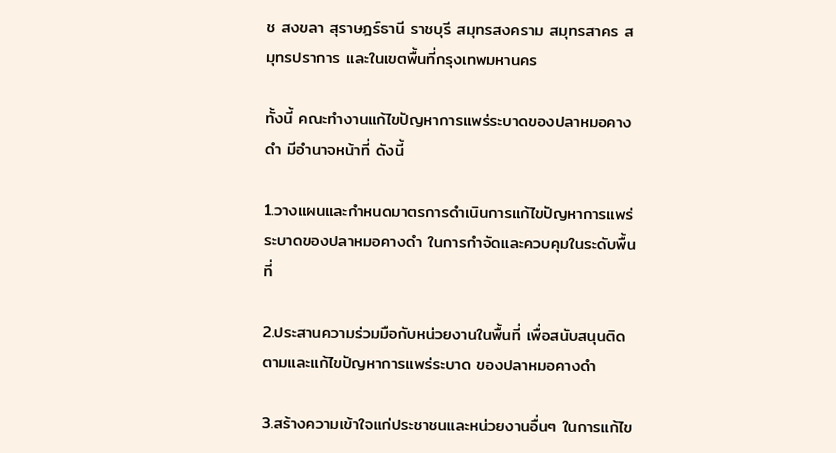ช สงขลา สุราษฎร์ธานี ราชบุรี สมุทรสงคราม สมุทรสาคร สมุทรปราการ และในเขตพื้นที่กรุงเทพมหานคร

ทั้งนี้ คณะทำงานแก้ไขปัญหาการแพร่ระบาดของปลาหมอคางดำ มีอำนาจหน้าที่ ดังนี้

1.วางแผนและกำหนดมาตรการดำเนินการแก้ไขปัญหาการแพร่ระบาดของปลาหมอคางดำ ในการกำจัดและควบคุมในระดับพื้นที่

2.ประสานความร่วมมือกับหน่วยงานในพื้นที่ เพื่อสนับสนุนติดตามและแก้ไขปัญหาการแพร่ระบาด ของปลาหมอคางดำ

3.สร้างความเข้าใจแก่ประชาชนและหน่วยงานอื่นๆ ในการแก้ไข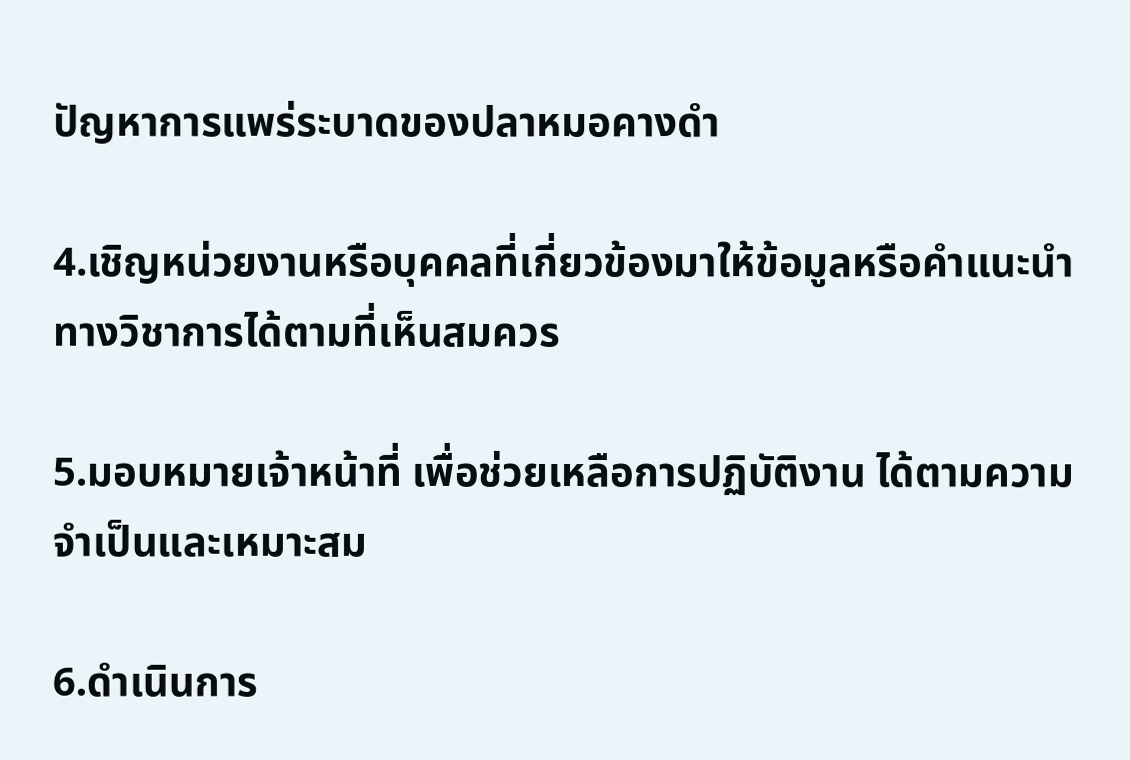ปัญหาการแพร่ระบาดของปลาหมอคางดำ

4.เชิญหน่วยงานหรือบุคคลที่เกี่ยวข้องมาให้ข้อมูลหรือคำแนะนำทางวิชาการได้ตามที่เห็นสมควร

5.มอบหมายเจ้าหน้าที่ เพื่อช่วยเหลือการปฏิบัติงาน ได้ตามความจำเป็นและเหมาะสม

6.ดำเนินการ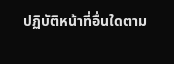ปฏิบัติหน้าที่อื่นใดตาม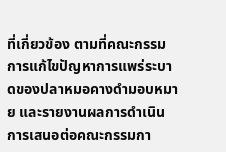ที่เกี่ยวข้อง ตามที่คณะกรรมการแก้ไขปัญหาการแพร่ระบาดของปลาหมอคางดำมอบหมาย และรายงานผลการดำเนินการเสนอต่อคณะกรรมกา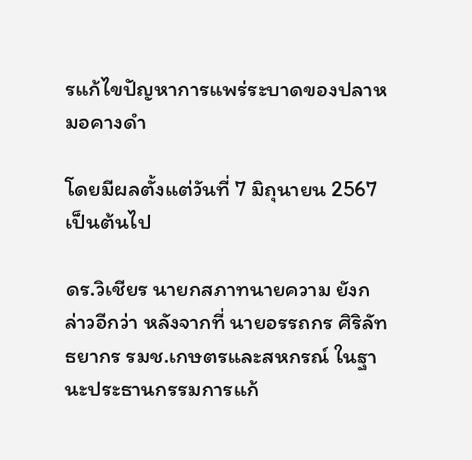รแก้ไขปัญหาการแพร่ระบาดของปลาหมอคางดำ

โดยมีผลตั้งแต่วันที่ 7 มิถุนายน 2567 เป็นต้นไป

ดร.วิเชียร นายกสภาทนายความ ยังกล่าวอีกว่า หลังจากที่ นายอรรถกร ศิริลัทธยากร รมช.เกษตรและสหกรณ์ ในฐานะประธานกรรมการแก้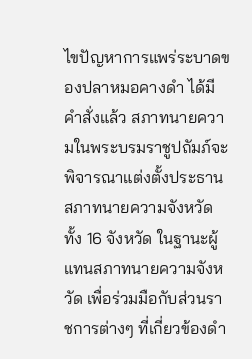ไขปัญหาการแพร่ระบาดของปลาหมอคางดำ ได้มีคำสั่งแล้ว สภาทนายความในพระบรมราชูปถัมภ์จะพิจารณาแต่งตั้งประธานสภาทนายความจังหวัด ทั้ง 16 จังหวัด ในฐานะผู้แทนสภาทนายความจังหวัด เพื่อร่วมมือกับส่วนราชการต่างๆ ที่เกี่ยวข้องดำ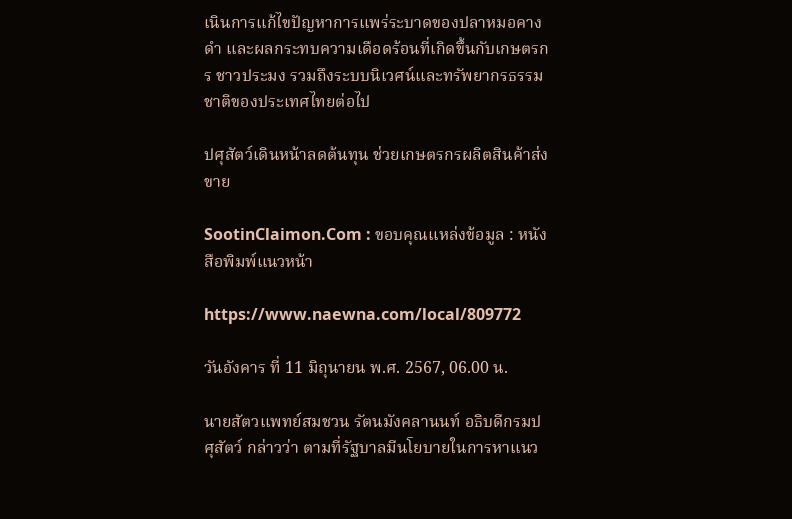เนินการแก้ไขปัญหาการแพร่ระบาดของปลาหมอคางดำ และผลกระทบความเดือดร้อนที่เกิดขึ้นกับเกษตรกร ชาวประมง รวมถึงระบบนิเวศน์และทรัพยากรธรรมชาติของประเทศไทยต่อไป

ปศุสัตว์เดินหน้าลดต้นทุน ช่วยเกษตรกรผลิตสินค้าส่งขาย

SootinClaimon.Com : ขอบคุณแหล่งข้อมูล : หนังสือพิมพ์แนวหน้า

https://www.naewna.com/local/809772

วันอังคาร ที่ 11 มิถุนายน พ.ศ. 2567, 06.00 น.

นายสัตวแพทย์สมชวน รัตนมังคลานนท์ อธิบดีกรมปศุสัตว์ กล่าวว่า ตามที่รัฐบาลมีนโยบายในการหาแนว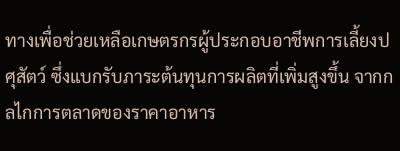ทางเพื่อช่วยเหลือเกษตรกรผู้ประกอบอาชีพการเลี้ยงปศุสัตว์ ซึ่งแบกรับภาระต้นทุนการผลิตที่เพิ่มสูงขึ้น จากกลไกการตลาดของราคาอาหาร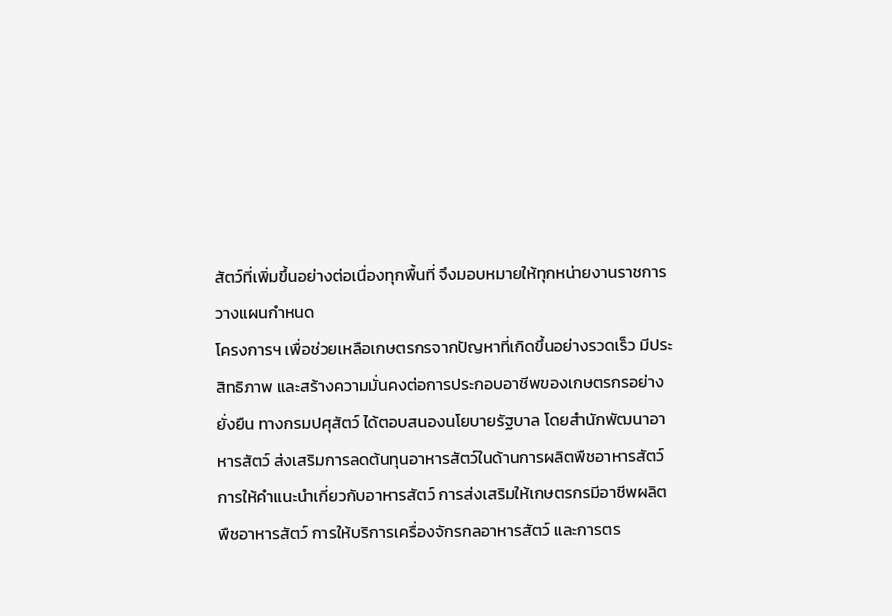สัตว์ที่เพิ่มขึ้นอย่างต่อเนื่องทุกพื้นที่ จึงมอบหมายให้ทุกหน่ายงานราชการวางแผนกำหนด
โครงการฯ เพื่อช่วยเหลือเกษตรกรจากปัญหาที่เกิดขึ้นอย่างรวดเร็ว มีประสิทธิภาพ และสร้างความมั่นคงต่อการประกอบอาชีพของเกษตรกรอย่างยั่งยืน ทางกรมปศุสัตว์ ได้ตอบสนองนโยบายรัฐบาล โดยสำนักพัฒนาอาหารสัตว์ ส่งเสริมการลดต้นทุนอาหารสัตว์ในด้านการผลิตพืชอาหารสัตว์การให้คำแนะนำเกี่ยวกับอาหารสัตว์ การส่งเสริมให้เกษตรกรมีอาชีพผลิตพืชอาหารสัตว์ การให้บริการเครื่องจักรกลอาหารสัตว์ และการตร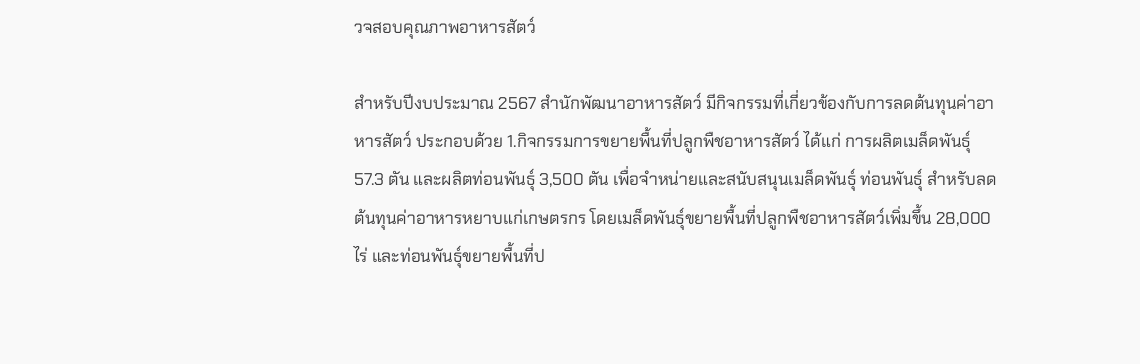วจสอบคุณภาพอาหารสัตว์

สำหรับปีงบประมาณ 2567 สำนักพัฒนาอาหารสัตว์ มีกิจกรรมที่เกี่ยวข้องกับการลดต้นทุนค่าอาหารสัตว์ ประกอบด้วย 1.กิจกรรมการขยายพื้นที่ปลูกพืชอาหารสัตว์ ได้แก่ การผลิตเมล็ดพันธุ์ 57.3 ตัน และผลิตท่อนพันธุ์ 3,500 ตัน เพื่อจำหน่ายและสนับสนุนเมล็ดพันธุ์ ท่อนพันธุ์ สำหรับลดต้นทุนค่าอาหารหยาบแก่เกษตรกร โดยเมล็ดพันธุ์ขยายพื้นที่ปลูกพืชอาหารสัตว์เพิ่มขึ้น 28,000 ไร่ และท่อนพันธุ์ขยายพื้นที่ป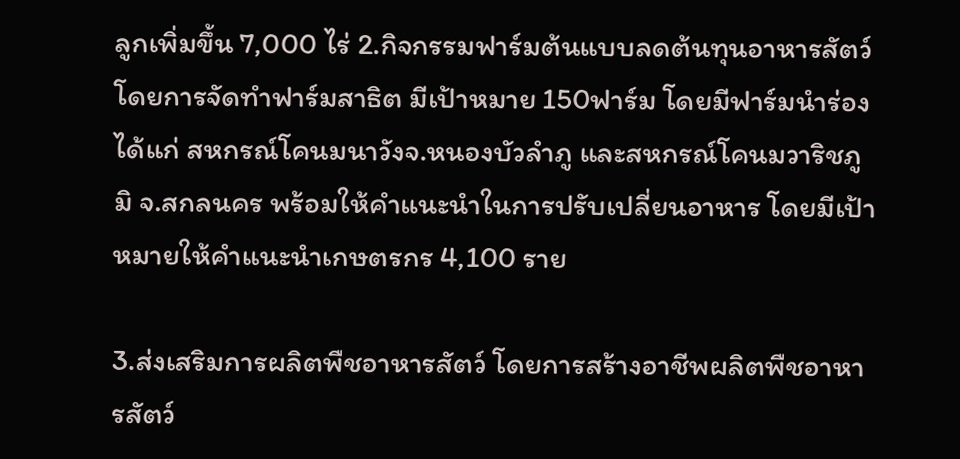ลูกเพิ่มขึ้น 7,000 ไร่ 2.กิจกรรมฟาร์มต้นแบบลดต้นทุนอาหารสัตว์ โดยการจัดทำฟาร์มสาธิต มีเป้าหมาย 150ฟาร์ม โดยมีฟาร์มนำร่อง ได้แก่ สหกรณ์โคนมนาวังจ.หนองบัวลำภู และสหกรณ์โคนมวาริชภูมิ จ.สกลนคร พร้อมให้คำแนะนำในการปรับเปลี่ยนอาหาร โดยมีเป้าหมายให้คำแนะนำเกษตรกร 4,100 ราย

3.ส่งเสริมการผลิตพืชอาหารสัตว์ โดยการสร้างอาชีพผลิตพืชอาหารสัตว์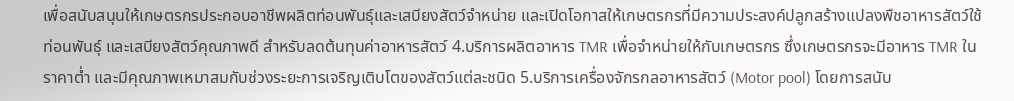เพื่อสนับสนุนให้เกษตรกรประกอบอาชีพผลิตท่อนพันธุ์และเสบียงสัตว์จำหน่าย และเปิดโอกาสให้เกษตรกรที่มีความประสงค์ปลูกสร้างแปลงพืชอาหารสัตว์ใช้ท่อนพันธุ์ และเสบียงสัตว์คุณภาพดี สำหรับลดต้นทุนค่าอาหารสัตว์ 4.บริการผลิตอาหาร TMR เพื่อจำหน่ายให้กับเกษตรกร ซึ่งเกษตรกรจะมีอาหาร TMR ในราคาต่ำ และมีคุณภาพเหมาสมกับช่วงระยะการเจริญเติบโตของสัตว์แต่ละชนิด 5.บริการเครื่องจักรกลอาหารสัตว์ (Motor pool) โดยการสนับ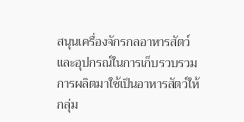สนุนเครื่องจักรกลอาหารสัตว์และอุปกรณ์ในการเก็บรวบรวมการผลิตมาใช้เป็นอาหารสัตว์ให้กลุ่ม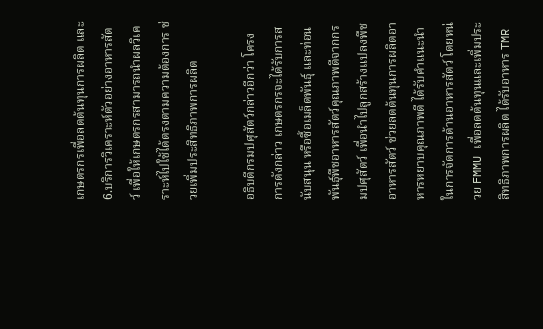เกษตรกรเพื่อลดต้นทุนการผลิต และ 6.บริการวิเคราะห์ตัวอย่างอาหารสัตว์ เพื่อให้เกษตรกรสามารถนำผลวิเคราะห์ไปใช้ได้ตรงตามความต้องการ ช่วยเพิ่มประสิทธิภาพการผลิต

อธิบดีกรมปศุสัตว์กล่าวอีกว่า โครงการดังกล่าว เกษตรกรจะได้รับการสนับสนุน หรือซื้อเมล็ดพันธุ์ และท่อนพันธุ์พืชอาหารสัตว์คุณภาพดีจากกรมปศุสัตว์ เพื่อนำไปลูกสร้างแปลงพืชอาหารสัตว์ ช่วยลดต้นทุนการผลิตอาหารหยาบคุณภาพดี ได้รับคำแนะนำในการจัดการด้านอาหารสัตว์ โดยหน่วย FMMU เพื่อลดต้นทุนและเพิ่มประสิทธิภาพการผลิต ได้รับอาหาร TMR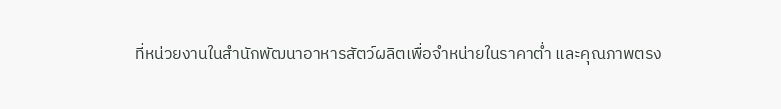ที่หน่วยงานในสำนักพัฒนาอาหารสัตว์ผลิตเพื่อจำหน่ายในราคาต่ำ และคุณภาพตรง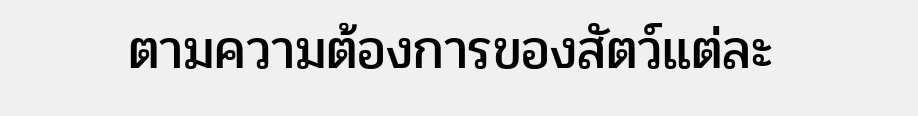ตามความต้องการของสัตว์แต่ละ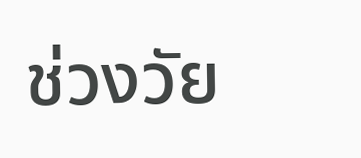ช่วงวัย